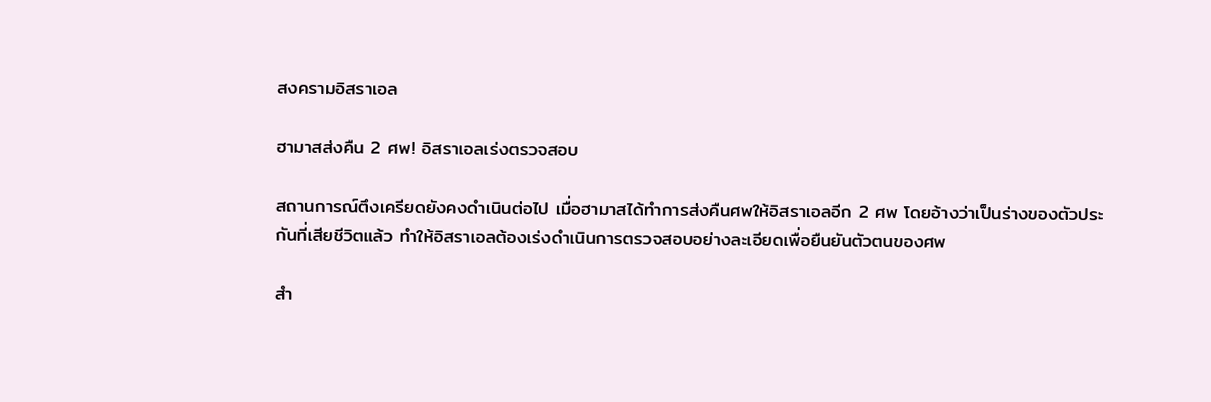สงครามอิสราเอล

ฮามาสส่งคืน 2 ศพ! อิสราเอลเร่งตรวจสอบ

สถานการณ์ตึงเครียดยังคงดำเนินต่อไป เมื่อฮามาสได้ทำการส่งคืนศพให้อิสราเอลอีก 2 ศพ โดยอ้างว่าเป็นร่างของตัวประกันที่เสียชีวิตแล้ว ทำให้อิสราเอลต้องเร่งดำเนินการตรวจสอบอย่างละเอียดเพื่อยืนยันตัวตนของศพ

สำ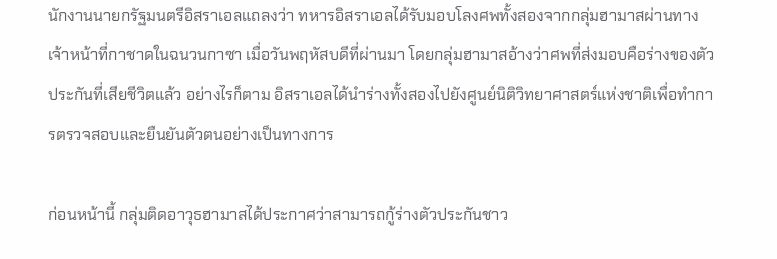นักงานนายกรัฐมนตรีอิสราเอลแถลงว่า ทหารอิสราเอลได้รับมอบโลงศพทั้งสองจากกลุ่มฮามาสผ่านทางเจ้าหน้าที่กาชาดในฉนวนกาซา เมื่อวันพฤหัสบดีที่ผ่านมา โดยกลุ่มฮามาสอ้างว่าศพที่ส่งมอบคือร่างของตัวประกันที่เสียชีวิตแล้ว อย่างไรก็ตาม อิสราเอลได้นำร่างทั้งสองไปยังศูนย์นิติวิทยาศาสตร์แห่งชาติเพื่อทำการตรวจสอบและยืนยันตัวตนอย่างเป็นทางการ

ก่อนหน้านี้ กลุ่มติดอาวุธฮามาสได้ประกาศว่าสามารถกู้ร่างตัวประกันชาว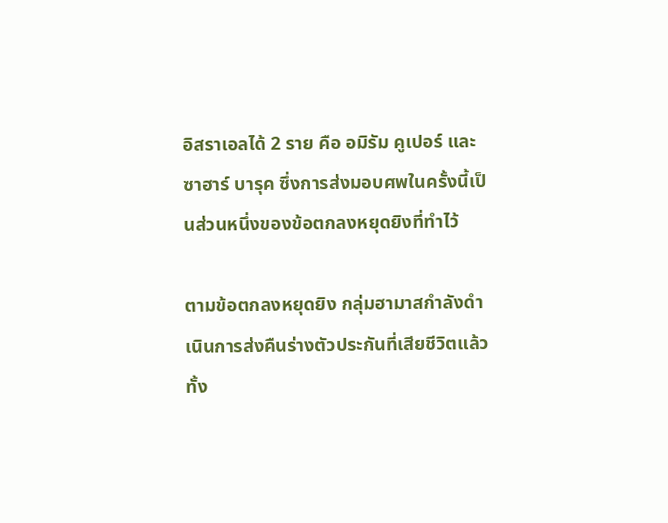อิสราเอลได้ 2 ราย คือ อมิรัม คูเปอร์ และ ซาฮาร์ บารุค ซึ่งการส่งมอบศพในครั้งนี้เป็นส่วนหนึ่งของข้อตกลงหยุดยิงที่ทำไว้

ตามข้อตกลงหยุดยิง กลุ่มฮามาสกำลังดำเนินการส่งคืนร่างตัวประกันที่เสียชีวิตแล้วทั้ง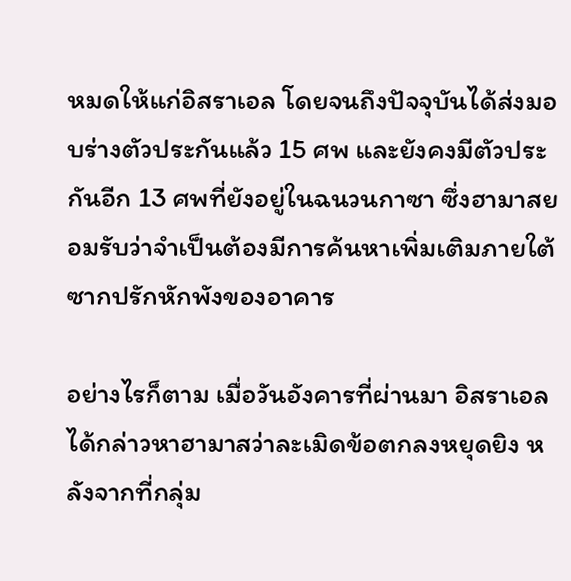หมดให้แก่อิสราเอล โดยจนถึงปัจจุบันได้ส่งมอบร่างตัวประกันแล้ว 15 ศพ และยังคงมีตัวประกันอีก 13 ศพที่ยังอยู่ในฉนวนกาซา ซึ่งฮามาสยอมรับว่าจำเป็นต้องมีการค้นหาเพิ่มเติมภายใต้ซากปรักหักพังของอาคาร

อย่างไรก็ตาม เมื่อวันอังคารที่ผ่านมา อิสราเอลได้กล่าวหาฮามาสว่าละเมิดข้อตกลงหยุดยิง หลังจากที่กลุ่ม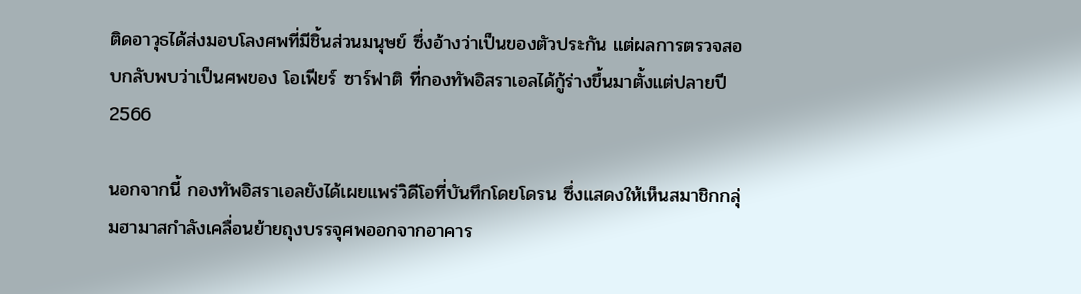ติดอาวุธได้ส่งมอบโลงศพที่มีชิ้นส่วนมนุษย์ ซึ่งอ้างว่าเป็นของตัวประกัน แต่ผลการตรวจสอบกลับพบว่าเป็นศพของ โอเฟียร์ ซาร์ฟาติ ที่กองทัพอิสราเอลได้กู้ร่างขึ้นมาตั้งแต่ปลายปี 2566

นอกจากนี้ กองทัพอิสราเอลยังได้เผยแพร่วิดีโอที่บันทึกโดยโดรน ซึ่งแสดงให้เห็นสมาชิกกลุ่มฮามาสกำลังเคลื่อนย้ายถุงบรรจุศพออกจากอาคาร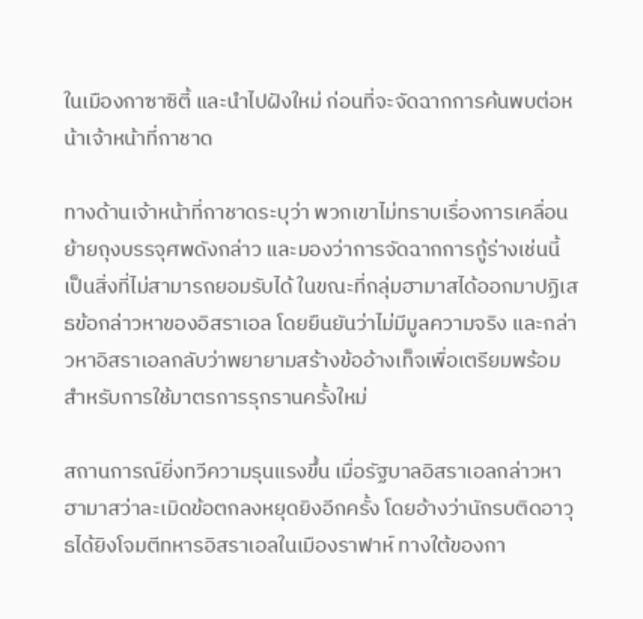ในเมืองกาซาซิตี้ และนำไปฝังใหม่ ก่อนที่จะจัดฉากการค้นพบต่อหน้าเจ้าหน้าที่กาชาด

ทางด้านเจ้าหน้าที่กาชาดระบุว่า พวกเขาไม่ทราบเรื่องการเคลื่อนย้ายถุงบรรจุศพดังกล่าว และมองว่าการจัดฉากการกู้ร่างเช่นนี้เป็นสิ่งที่ไม่สามารถยอมรับได้ ในขณะที่กลุ่มฮามาสได้ออกมาปฏิเสธข้อกล่าวหาของอิสราเอล โดยยืนยันว่าไม่มีมูลความจริง และกล่าวหาอิสราเอลกลับว่าพยายามสร้างข้ออ้างเท็จเพื่อเตรียมพร้อมสำหรับการใช้มาตรการรุกรานครั้งใหม่

สถานการณ์ยิ่งทวีความรุนแรงขึ้น เมื่อรัฐบาลอิสราเอลกล่าวหาฮามาสว่าละเมิดข้อตกลงหยุดยิงอีกครั้ง โดยอ้างว่านักรบติดอาวุธได้ยิงโจมตีทหารอิสราเอลในเมืองราฟาห์ ทางใต้ของกา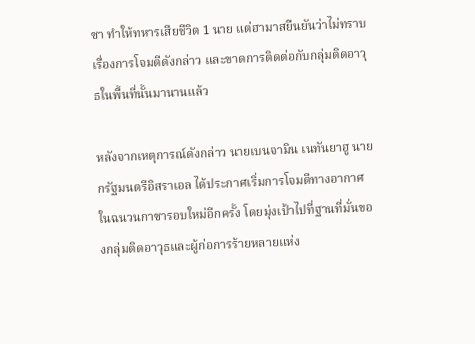ซา ทำให้ทหารเสียชีวิต 1 นาย แต่ฮามาสยืนยันว่าไม่ทราบเรื่องการโจมตีดังกล่าว และขาดการติดต่อกับกลุ่มติดอาวุธในพื้นที่นั้นมานานแล้ว

หลังจากเหตุการณ์ดังกล่าว นายเบนจามิน เนทันยาฮู นายกรัฐมนตรีอิสราเอล ได้ประกาศเริ่มการโจมตีทางอากาศในฉนวนกาซารอบใหม่อีกครั้ง โดยมุ่งเป้าไปที่ฐานที่มั่นของกลุ่มติดอาวุธและผู้ก่อการร้ายหลายแห่ง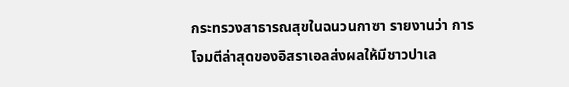กระทรวงสาธารณสุขในฉนวนกาซา รายงานว่า การโจมตีล่าสุดของอิสราเอลส่งผลให้มีชาวปาเล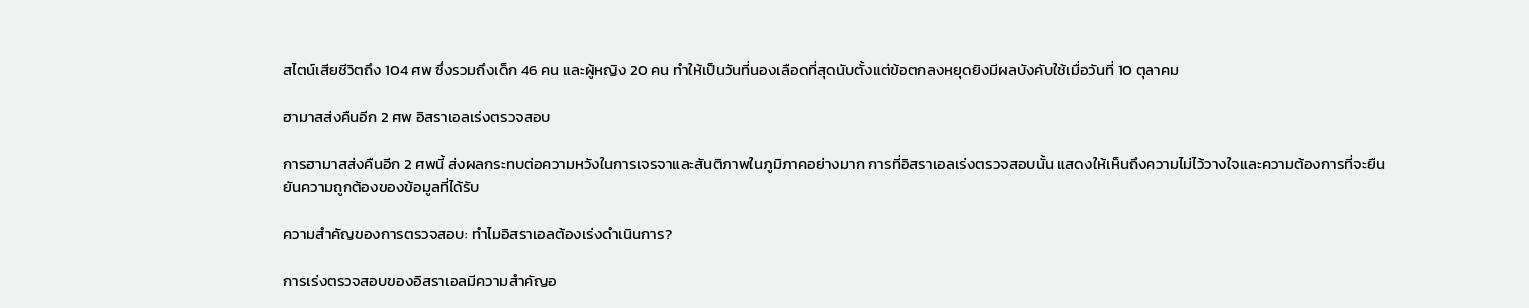สไตน์เสียชีวิตถึง 104 ศพ ซึ่งรวมถึงเด็ก 46 คน และผู้หญิง 20 คน ทำให้เป็นวันที่นองเลือดที่สุดนับตั้งแต่ข้อตกลงหยุดยิงมีผลบังคับใช้เมื่อวันที่ 10 ตุลาคม

ฮามาสส่งคืนอีก 2 ศพ อิสราเอลเร่งตรวจสอบ

การฮามาสส่งคืนอีก 2 ศพนี้ ส่งผลกระทบต่อความหวังในการเจรจาและสันติภาพในภูมิภาคอย่างมาก การที่อิสราเอลเร่งตรวจสอบนั้น แสดงให้เห็นถึงความไม่ไว้วางใจและความต้องการที่จะยืนยันความถูกต้องของข้อมูลที่ได้รับ

ความสำคัญของการตรวจสอบ: ทำไมอิสราเอลต้องเร่งดำเนินการ?

การเร่งตรวจสอบของอิสราเอลมีความสำคัญอ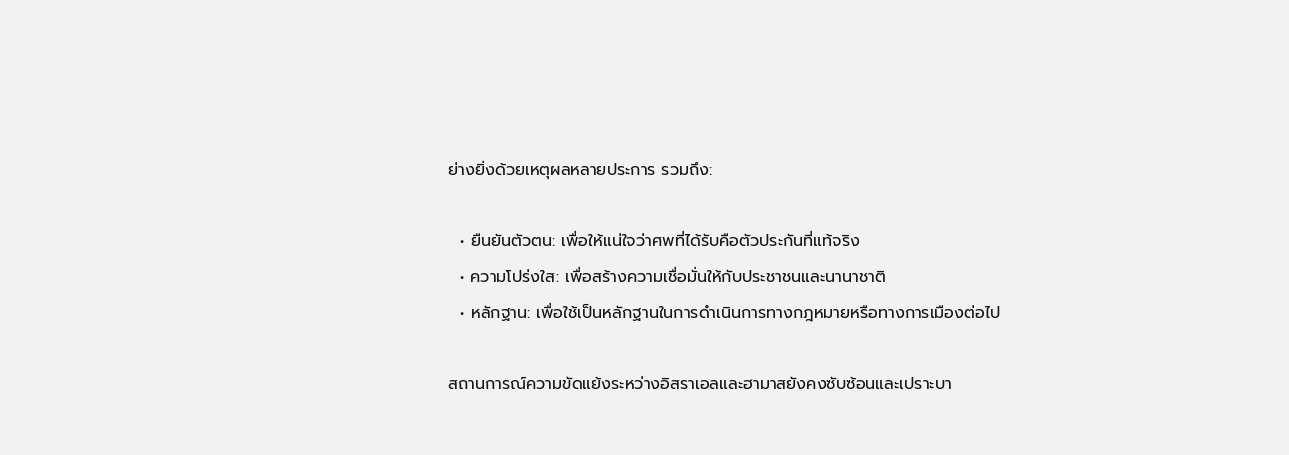ย่างยิ่งด้วยเหตุผลหลายประการ รวมถึง:

  • ยืนยันตัวตน: เพื่อให้แน่ใจว่าศพที่ได้รับคือตัวประกันที่แท้จริง
  • ความโปร่งใส: เพื่อสร้างความเชื่อมั่นให้กับประชาชนและนานาชาติ
  • หลักฐาน: เพื่อใช้เป็นหลักฐานในการดำเนินการทางกฎหมายหรือทางการเมืองต่อไป

สถานการณ์ความขัดแย้งระหว่างอิสราเอลและฮามาสยังคงซับซ้อนและเปราะบา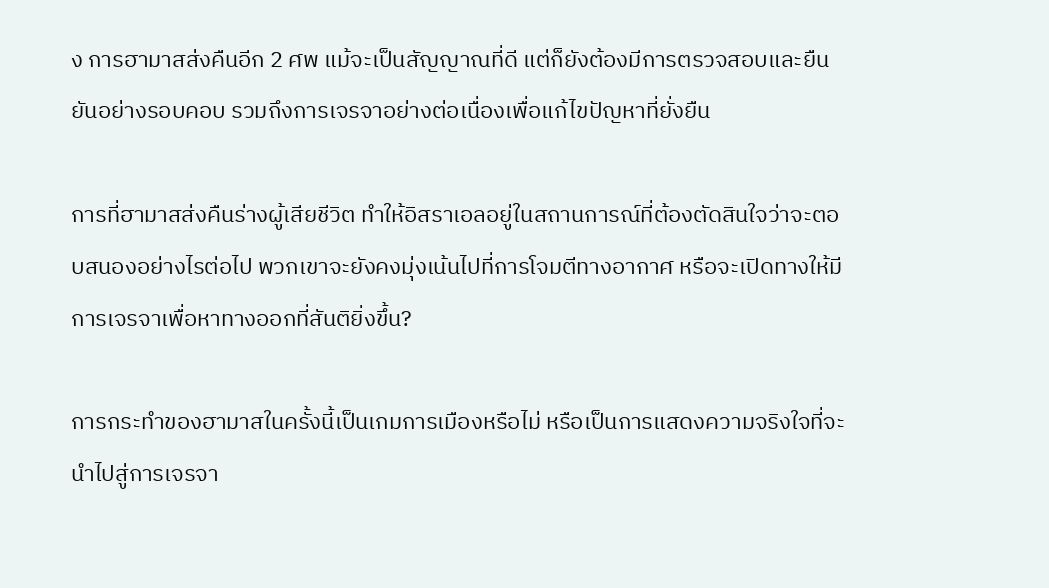ง การฮามาสส่งคืนอีก 2 ศพ แม้จะเป็นสัญญาณที่ดี แต่ก็ยังต้องมีการตรวจสอบและยืนยันอย่างรอบคอบ รวมถึงการเจรจาอย่างต่อเนื่องเพื่อแก้ไขปัญหาที่ยั่งยืน

การที่ฮามาสส่งคืนร่างผู้เสียชีวิต ทำให้อิสราเอลอยู่ในสถานการณ์ที่ต้องตัดสินใจว่าจะตอบสนองอย่างไรต่อไป พวกเขาจะยังคงมุ่งเน้นไปที่การโจมตีทางอากาศ หรือจะเปิดทางให้มีการเจรจาเพื่อหาทางออกที่สันติยิ่งขึ้น?

การกระทำของฮามาสในครั้งนี้เป็นเกมการเมืองหรือไม่ หรือเป็นการแสดงความจริงใจที่จะนำไปสู่การเจรจา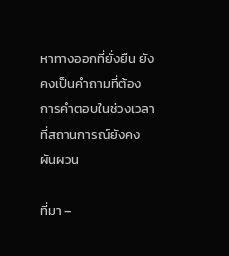หาทางออกที่ยั่งยืน ยังคงเป็นคำถามที่ต้องการคำตอบในช่วงเวลาที่สถานการณ์ยังคงผันผวน

ที่มา –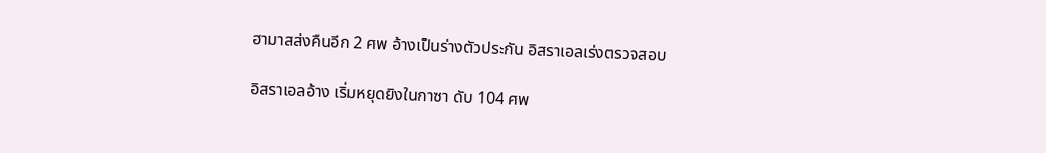ฮามาสส่งคืนอีก 2 ศพ อ้างเป็นร่างตัวประกัน อิสราเอลเร่งตรวจสอบ

อิสราเอลอ้าง เริ่มหยุดยิงในกาซา ดับ 104 ศพ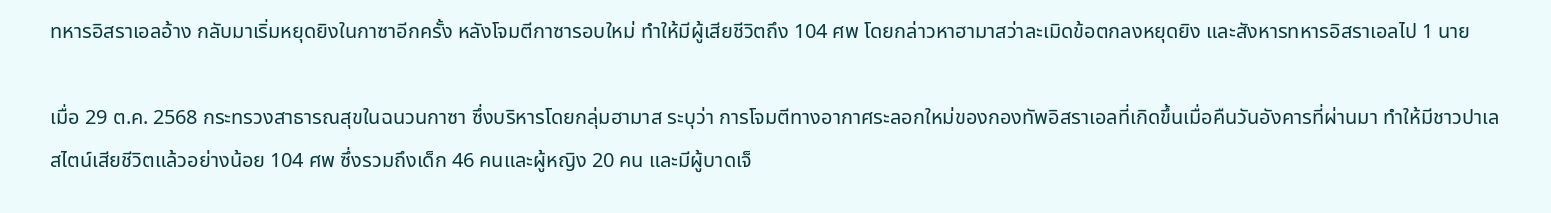ทหารอิสราเอลอ้าง กลับมาเริ่มหยุดยิงในกาซาอีกครั้ง หลังโจมตีกาซารอบใหม่ ทำให้มีผู้เสียชีวิตถึง 104 ศพ โดยกล่าวหาฮามาสว่าละเมิดข้อตกลงหยุดยิง และสังหารทหารอิสราเอลไป 1 นาย

เมื่อ 29 ต.ค. 2568 กระทรวงสาธารณสุขในฉนวนกาซา ซึ่งบริหารโดยกลุ่มฮามาส ระบุว่า การโจมตีทางอากาศระลอกใหม่ของกองทัพอิสราเอลที่เกิดขึ้นเมื่อคืนวันอังคารที่ผ่านมา ทำให้มีชาวปาเลสไตน์เสียชีวิตแล้วอย่างน้อย 104 ศพ ซึ่งรวมถึงเด็ก 46 คนและผู้หญิง 20 คน และมีผู้บาดเจ็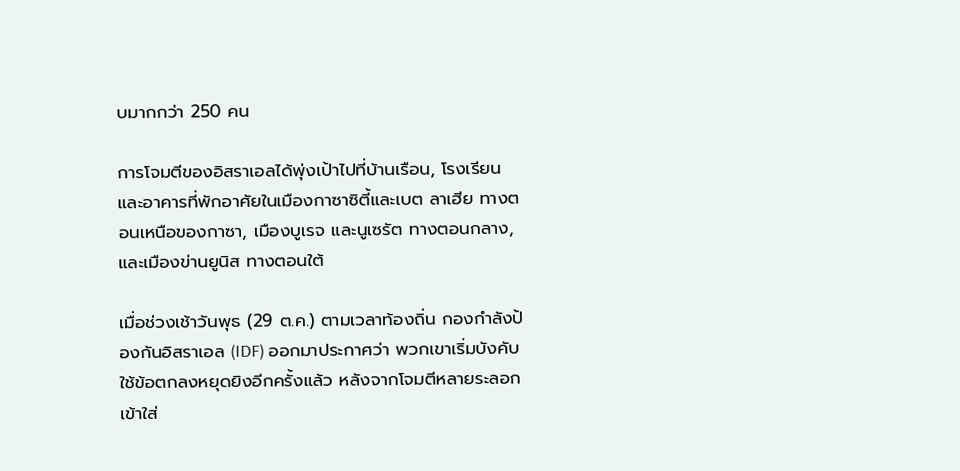บมากกว่า 250 คน

การโจมตีของอิสราเอลได้พุ่งเป้าไปที่บ้านเรือน, โรงเรียน และอาคารที่พักอาศัยในเมืองกาซาซิตี้และเบต ลาเฮีย ทางตอนเหนือของกาซา, เมืองบูเรจ และนูเซรัต ทางตอนกลาง, และเมืองข่านยูนิส ทางตอนใต้

เมื่อช่วงเช้าวันพุธ (29 ต.ค.) ตามเวลาท้องถิ่น กองกำลังป้องกันอิสราเอล (IDF) ออกมาประกาศว่า พวกเขาเริ่มบังคับใช้ข้อตกลงหยุดยิงอีกครั้งแล้ว หลังจากโจมตีหลายระลอกเข้าใส่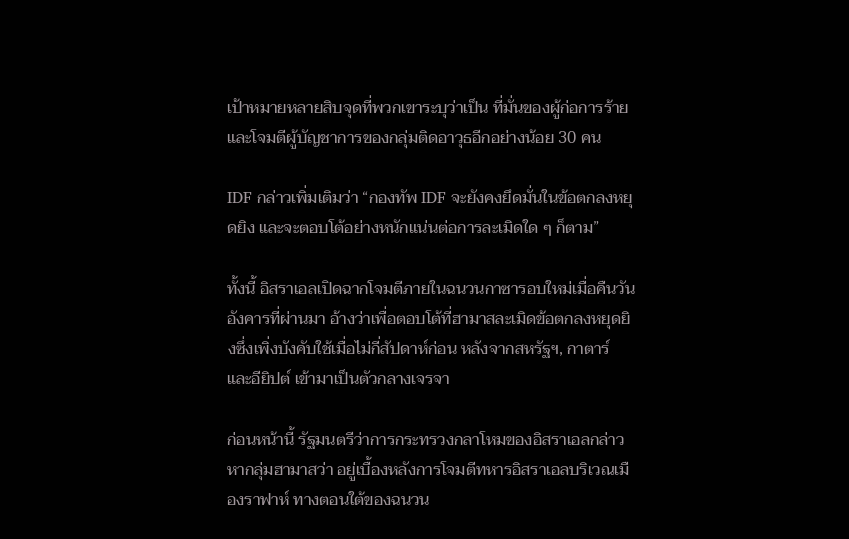เป้าหมายหลายสิบจุดที่พวกเขาระบุว่าเป็น ที่มั่นของผู้ก่อการร้าย และโจมตีผู้บัญชาการของกลุ่มติดอาวุธอีกอย่างน้อย 30 คน

IDF กล่าวเพิ่มเติมว่า “กองทัพ IDF จะยังคงยึดมั่นในข้อตกลงหยุดยิง และจะตอบโต้อย่างหนักแน่นต่อการละเมิดใด ๆ ก็ตาม”

ทั้งนี้ อิสราเอลเปิดฉากโจมตีภายในฉนวนกาซารอบใหม่เมื่อคืนวันอังคารที่ผ่านมา อ้างว่าเพื่อตอบโต้ที่ฮามาสละเมิดข้อตกลงหยุดยิงซึ่งเพิ่งบังคับใช้เมื่อไม่กี่สัปดาห์ก่อน หลังจากสหรัฐฯ, กาตาร์ และอียิปต์ เข้ามาเป็นตัวกลางเจรจา

ก่อนหน้านี้ รัฐมนตรีว่าการกระทรวงกลาโหมของอิสราเอลกล่าวหากลุ่มฮามาสว่า อยู่เบื้องหลังการโจมตีทหารอิสราเอลบริเวณเมืองราฟาห์ ทางตอนใต้ของฉนวน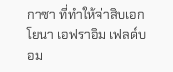กาซา ที่ทำให้จ่าสิบเอก โยนา เอฟราอิม เฟลด์บอม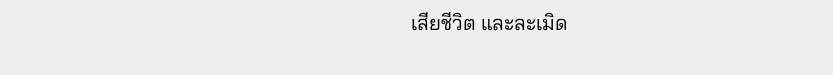เสียชีวิต และละเมิด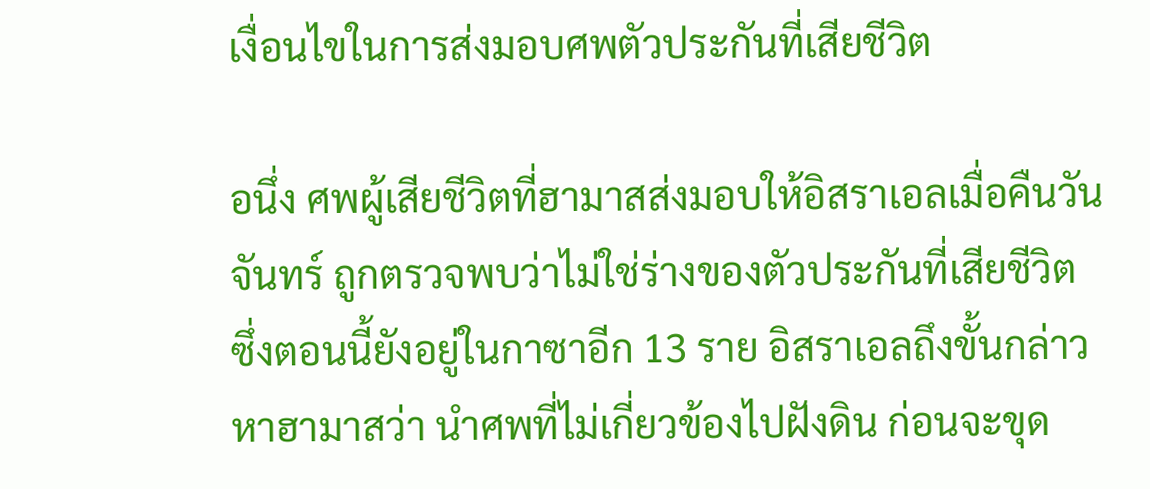เงื่อนไขในการส่งมอบศพตัวประกันที่เสียชีวิต

อนึ่ง ศพผู้เสียชีวิตที่ฮามาสส่งมอบให้อิสราเอลเมื่อคืนวันจันทร์ ถูกตรวจพบว่าไม่ใช่ร่างของตัวประกันที่เสียชีวิต ซึ่งตอนนี้ยังอยู่ในกาซาอีก 13 ราย อิสราเอลถึงขั้นกล่าวหาฮามาสว่า นำศพที่ไม่เกี่ยวข้องไปฝังดิน ก่อนจะขุด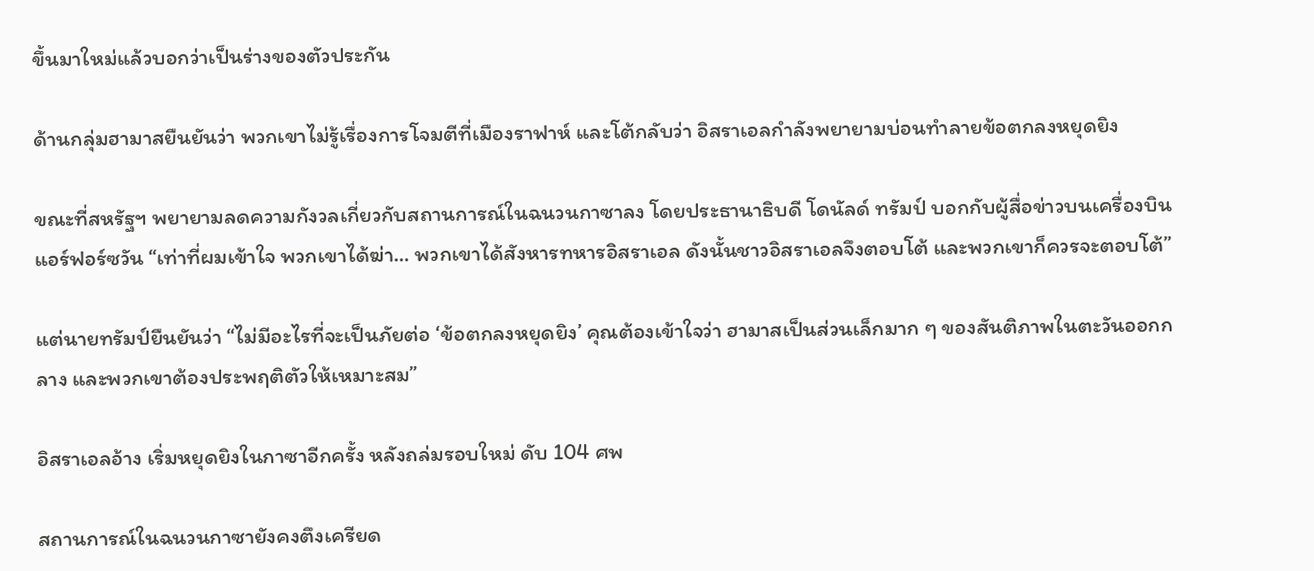ขึ้นมาใหม่แล้วบอกว่าเป็นร่างของตัวประกัน

ด้านกลุ่มฮามาสยืนยันว่า พวกเขาไม่รู้เรื่องการโจมตีที่เมืองราฟาห์ และโต้กลับว่า อิสราเอลกำลังพยายามบ่อนทำลายข้อตกลงหยุดยิง

ขณะที่สหรัฐฯ พยายามลดความกังวลเกี่ยวกับสถานการณ์ในฉนวนกาซาลง โดยประธานาธิบดี โดนัลด์ ทรัมป์ บอกกับผู้สื่อข่าวบนเครื่องบิน แอร์ฟอร์ซวัน “เท่าที่ผมเข้าใจ พวกเขาได้ฆ่า… พวกเขาได้สังหารทหารอิสราเอล ดังนั้นชาวอิสราเอลจึงตอบโต้ และพวกเขาก็ควรจะตอบโต้”

แต่นายทรัมป์ยืนยันว่า “ไม่มีอะไรที่จะเป็นภัยต่อ ‘ข้อตกลงหยุดยิง’ คุณต้องเข้าใจว่า ฮามาสเป็นส่วนเล็กมาก ๆ ของสันติภาพในตะวันออกกลาง และพวกเขาต้องประพฤติตัวให้เหมาะสม”

อิสราเอลอ้าง เริ่มหยุดยิงในกาซาอีกครั้ง หลังถล่มรอบใหม่ ดับ 104 ศพ

สถานการณ์ในฉนวนกาซายังคงตึงเครียด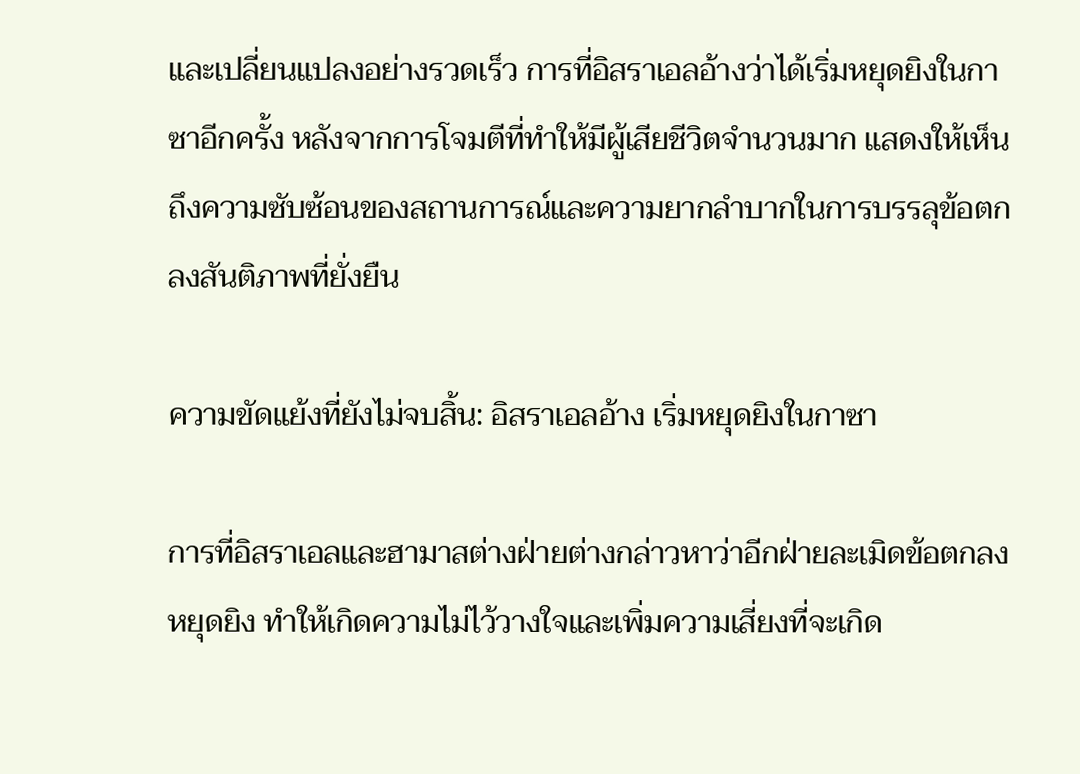และเปลี่ยนแปลงอย่างรวดเร็ว การที่อิสราเอลอ้างว่าได้เริ่มหยุดยิงในกาซาอีกครั้ง หลังจากการโจมตีที่ทำให้มีผู้เสียชีวิตจำนวนมาก แสดงให้เห็นถึงความซับซ้อนของสถานการณ์และความยากลำบากในการบรรลุข้อตกลงสันติภาพที่ยั่งยืน

ความขัดแย้งที่ยังไม่จบสิ้น: อิสราเอลอ้าง เริ่มหยุดยิงในกาซา

การที่อิสราเอลและฮามาสต่างฝ่ายต่างกล่าวหาว่าอีกฝ่ายละเมิดข้อตกลงหยุดยิง ทำให้เกิดความไม่ไว้วางใจและเพิ่มความเสี่ยงที่จะเกิด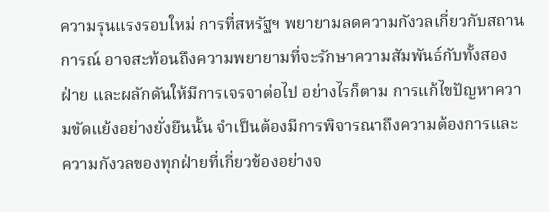ความรุนแรงรอบใหม่ การที่สหรัฐฯ พยายามลดความกังวลเกี่ยวกับสถานการณ์ อาจสะท้อนถึงความพยายามที่จะรักษาความสัมพันธ์กับทั้งสองฝ่าย และผลักดันให้มีการเจรจาต่อไป อย่างไรก็ตาม การแก้ไขปัญหาความขัดแย้งอย่างยั่งยืนนั้น จำเป็นต้องมีการพิจารณาถึงความต้องการและความกังวลของทุกฝ่ายที่เกี่ยวข้องอย่างจ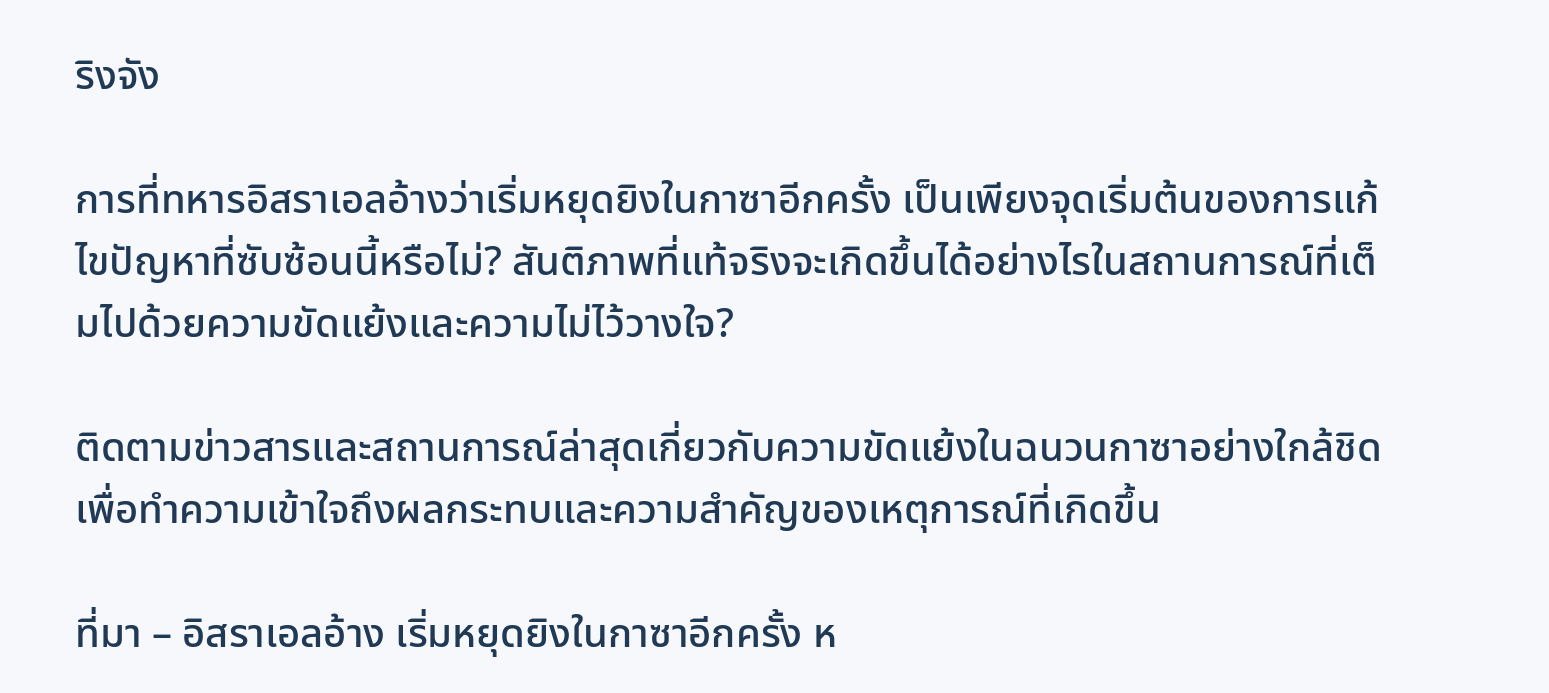ริงจัง

การที่ทหารอิสราเอลอ้างว่าเริ่มหยุดยิงในกาซาอีกครั้ง เป็นเพียงจุดเริ่มต้นของการแก้ไขปัญหาที่ซับซ้อนนี้หรือไม่? สันติภาพที่แท้จริงจะเกิดขึ้นได้อย่างไรในสถานการณ์ที่เต็มไปด้วยความขัดแย้งและความไม่ไว้วางใจ?

ติดตามข่าวสารและสถานการณ์ล่าสุดเกี่ยวกับความขัดแย้งในฉนวนกาซาอย่างใกล้ชิด เพื่อทำความเข้าใจถึงผลกระทบและความสำคัญของเหตุการณ์ที่เกิดขึ้น

ที่มา – อิสราเอลอ้าง เริ่มหยุดยิงในกาซาอีกครั้ง ห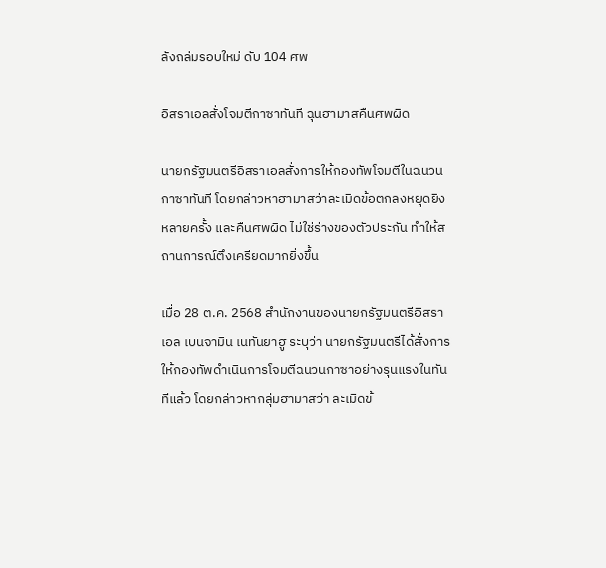ลังถล่มรอบใหม่ ดับ 104 ศพ

อิสราเอลสั่งโจมตีกาซาทันที ฉุนฮามาสคืนศพผิด

นายกรัฐมนตรีอิสราเอลสั่งการให้กองทัพโจมตีในฉนวนกาซาทันที โดยกล่าวหาฮามาสว่าละเมิดข้อตกลงหยุดยิงหลายครั้ง และคืนศพผิด ไม่ใช่ร่างของตัวประกัน ทำให้สถานการณ์ตึงเครียดมากยิ่งขึ้น

เมื่อ 28 ต.ค. 2568 สำนักงานของนายกรัฐมนตรีอิสราเอล เบนจามิน เนทันยาฮู ระบุว่า นายกรัฐมนตรีได้สั่งการให้กองทัพดำเนินการโจมตีฉนวนกาซาอย่างรุนแรงในทันทีแล้ว โดยกล่าวหากลุ่มฮามาสว่า ละเมิดข้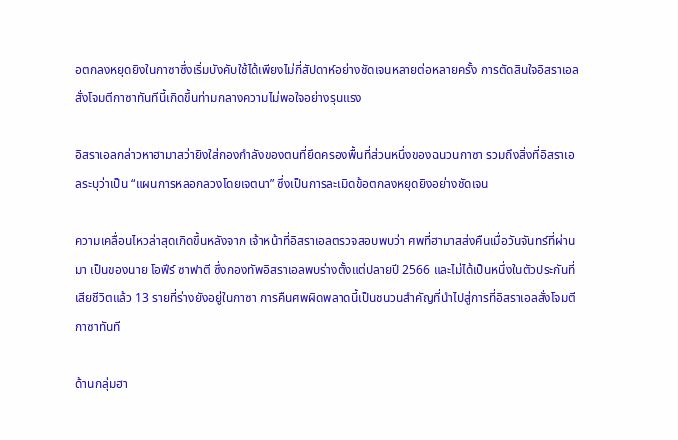อตกลงหยุดยิงในกาซาซึ่งเริ่มบังคับใช้ได้เพียงไม่กี่สัปดาห์อย่างชัดเจนหลายต่อหลายครั้ง การตัดสินใจอิสราเอลสั่งโจมตีกาซาทันทีนี้เกิดขึ้นท่ามกลางความไม่พอใจอย่างรุนแรง

อิสราเอลกล่าวหาฮามาสว่ายิงใส่กองกำลังของตนที่ยึดครองพื้นที่ส่วนหนึ่งของฉนวนกาซา รวมถึงสิ่งที่อิสราเอลระบุว่าเป็น “แผนการหลอกลวงโดยเจตนา” ซึ่งเป็นการละเมิดข้อตกลงหยุดยิงอย่างชัดเจน

ความเคลื่อนไหวล่าสุดเกิดขึ้นหลังจาก เจ้าหน้าที่อิสราเอลตรวจสอบพบว่า ศพที่ฮามาสส่งคืนเมื่อวันจันทร์ที่ผ่านมา เป็นของนาย โอฟีร์ ซาฟาตี ซึ่งกองทัพอิสราเอลพบร่างตั้งแต่ปลายปี 2566 และไม่ได้เป็นหนึ่งในตัวประกันที่เสียชีวิตแล้ว 13 รายที่ร่างยังอยู่ในกาซา การคืนศพผิดพลาดนี้เป็นชนวนสำคัญที่นำไปสู่การที่อิสราเอลสั่งโจมตีกาซาทันที

ด้านกลุ่มฮา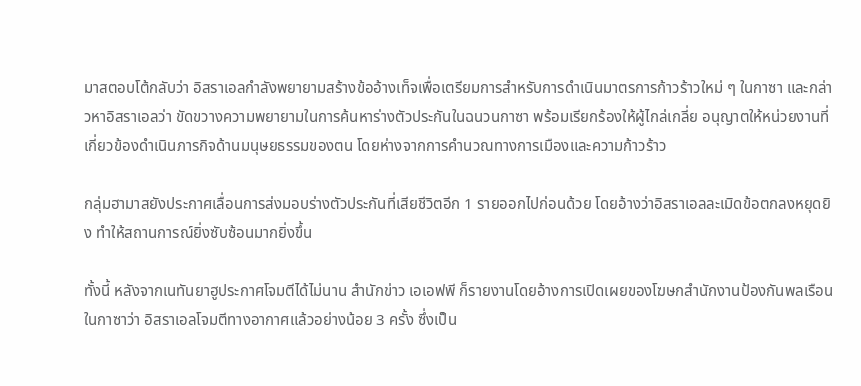มาสตอบโต้กลับว่า อิสราเอลกำลังพยายามสร้างข้ออ้างเท็จเพื่อเตรียมการสำหรับการดำเนินมาตรการก้าวร้าวใหม่ ๆ ในกาซา และกล่าวหาอิสราเอลว่า ขัดขวางความพยายามในการค้นหาร่างตัวประกันในฉนวนกาซา พร้อมเรียกร้องให้ผู้ไกล่เกลี่ย อนุญาตให้หน่วยงานที่เกี่ยวข้องดำเนินภารกิจด้านมนุษยธรรมของตน โดยห่างจากการคำนวณทางการเมืองและความก้าวร้าว

กลุ่มฮามาสยังประกาศเลื่อนการส่งมอบร่างตัวประกันที่เสียชีวิตอีก 1 รายออกไปก่อนด้วย โดยอ้างว่าอิสราเอลละเมิดข้อตกลงหยุดยิง ทำให้สถานการณ์ยิ่งซับซ้อนมากยิ่งขึ้น

ทั้งนี้ หลังจากเนทันยาฮูประกาศโจมตีได้ไม่นาน สำนักข่าว เอเอฟพี ก็รายงานโดยอ้างการเปิดเผยของโฆษกสำนักงานป้องกันพลเรือนในกาซาว่า อิสราเอลโจมตีทางอากาศแล้วอย่างน้อย 3 ครั้ง ซึ่งเป็น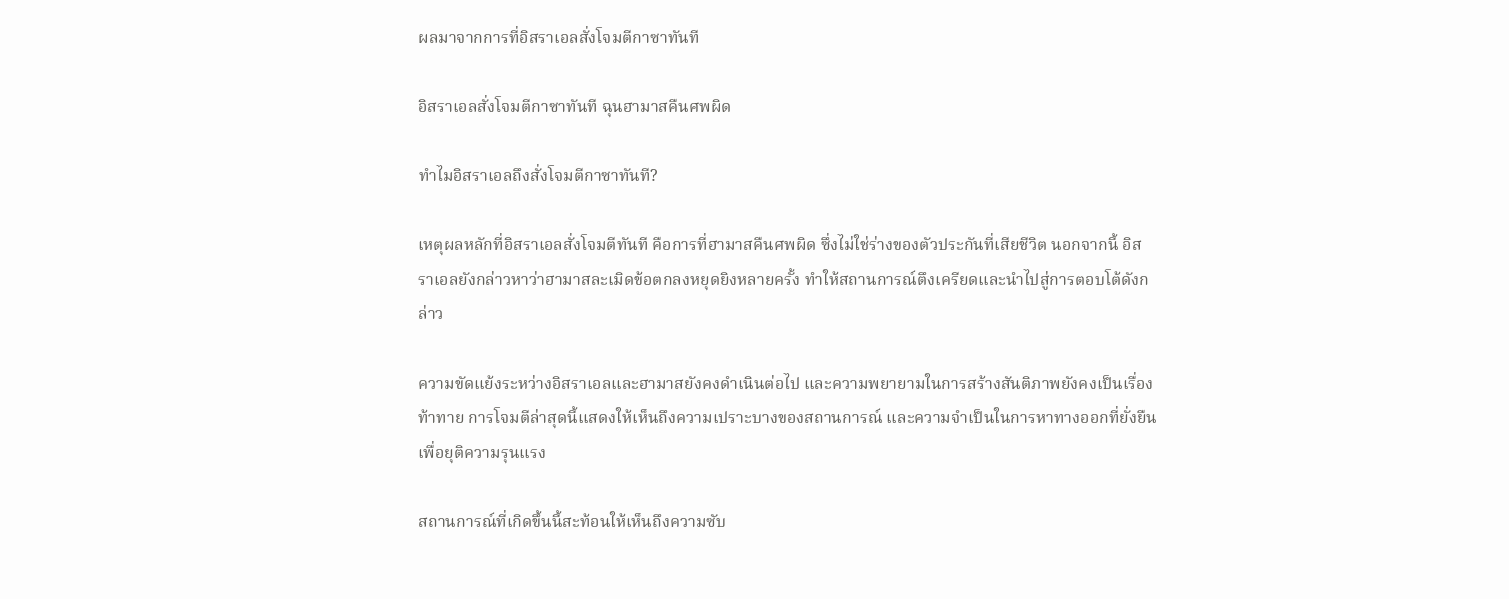ผลมาจากการที่อิสราเอลสั่งโจมตีกาซาทันที

อิสราเอลสั่งโจมตีกาซาทันที ฉุนฮามาสคืนศพผิด

ทำไมอิสราเอลถึงสั่งโจมตีกาซาทันที?

เหตุผลหลักที่อิสราเอลสั่งโจมตีทันที คือการที่ฮามาสคืนศพผิด ซึ่งไม่ใช่ร่างของตัวประกันที่เสียชีวิต นอกจากนี้ อิสราเอลยังกล่าวหาว่าฮามาสละเมิดข้อตกลงหยุดยิงหลายครั้ง ทำให้สถานการณ์ตึงเครียดและนำไปสู่การตอบโต้ดังกล่าว

ความขัดแย้งระหว่างอิสราเอลและฮามาสยังคงดำเนินต่อไป และความพยายามในการสร้างสันติภาพยังคงเป็นเรื่องท้าทาย การโจมตีล่าสุดนี้แสดงให้เห็นถึงความเปราะบางของสถานการณ์ และความจำเป็นในการหาทางออกที่ยั่งยืนเพื่อยุติความรุนแรง

สถานการณ์ที่เกิดขึ้นนี้สะท้อนให้เห็นถึงความซับ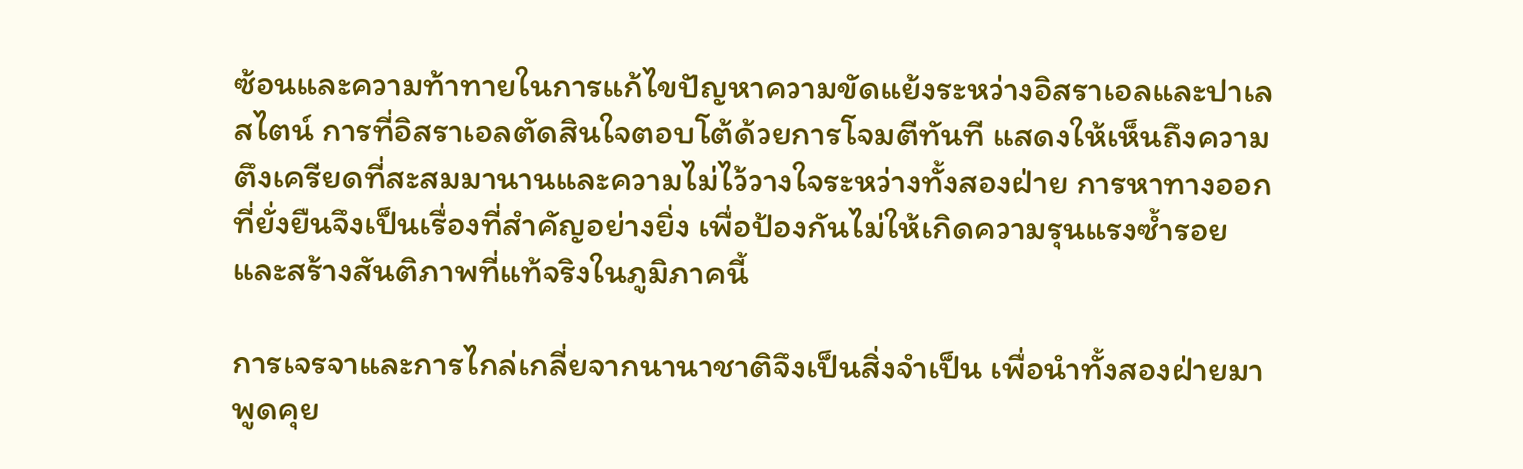ซ้อนและความท้าทายในการแก้ไขปัญหาความขัดแย้งระหว่างอิสราเอลและปาเลสไตน์ การที่อิสราเอลตัดสินใจตอบโต้ด้วยการโจมตีทันที แสดงให้เห็นถึงความตึงเครียดที่สะสมมานานและความไม่ไว้วางใจระหว่างทั้งสองฝ่าย การหาทางออกที่ยั่งยืนจึงเป็นเรื่องที่สำคัญอย่างยิ่ง เพื่อป้องกันไม่ให้เกิดความรุนแรงซ้ำรอยและสร้างสันติภาพที่แท้จริงในภูมิภาคนี้

การเจรจาและการไกล่เกลี่ยจากนานาชาติจึงเป็นสิ่งจำเป็น เพื่อนำทั้งสองฝ่ายมาพูดคุย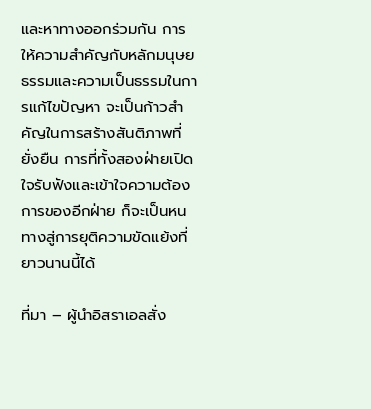และหาทางออกร่วมกัน การให้ความสำคัญกับหลักมนุษยธรรมและความเป็นธรรมในการแก้ไขปัญหา จะเป็นก้าวสำคัญในการสร้างสันติภาพที่ยั่งยืน การที่ทั้งสองฝ่ายเปิดใจรับฟังและเข้าใจความต้องการของอีกฝ่าย ก็จะเป็นหนทางสู่การยุติความขัดแย้งที่ยาวนานนี้ได้

ที่มา – ผู้นำอิสราเอลสั่ง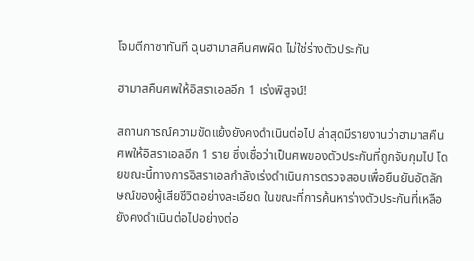โจมตีกาซาทันที ฉุนฮามาสคืนศพผิด ไม่ใช่ร่างตัวประกัน

ฮามาสคืนศพให้อิสราเอลอีก 1 เร่งพิสูจน์!

สถานการณ์ความขัดแย้งยังคงดำเนินต่อไป ล่าสุดมีรายงานว่าฮามาสคืนศพให้อิสราเอลอีก 1 ราย ซึ่งเชื่อว่าเป็นศพของตัวประกันที่ถูกจับกุมไป โดยขณะนี้ทางการอิสราเอลกำลังเร่งดำเนินการตรวจสอบเพื่อยืนยันอัตลักษณ์ของผู้เสียชีวิตอย่างละเอียด ในขณะที่การค้นหาร่างตัวประกันที่เหลือยังคงดำเนินต่อไปอย่างต่อ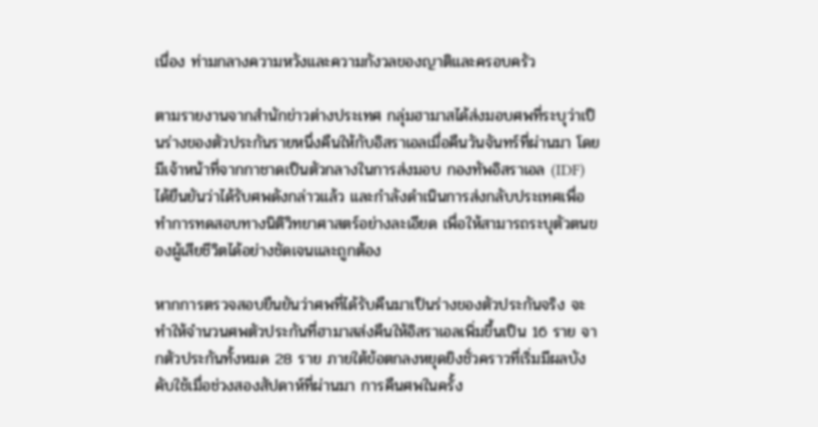เนื่อง ท่ามกลางความหวังและความกังวลของญาติและครอบครัว

ตามรายงานจากสำนักข่าวต่างประเทศ กลุ่มฮามาสได้ส่งมอบศพที่ระบุว่าเป็นร่างของตัวประกันรายหนึ่งคืนให้กับอิสราเอลเมื่อคืนวันจันทร์ที่ผ่านมา โดยมีเจ้าหน้าที่จากกาชาดเป็นตัวกลางในการส่งมอบ กองทัพอิสราเอล (IDF) ได้ยืนยันว่าได้รับศพดังกล่าวแล้ว และกำลังดำเนินการส่งกลับประเทศเพื่อทำการทดสอบทางนิติวิทยาศาสตร์อย่างละเอียด เพื่อให้สามารถระบุตัวตนของผู้เสียชีวิตได้อย่างชัดเจนและถูกต้อง

หากการตรวจสอบยืนยันว่าศพที่ได้รับคืนมาเป็นร่างของตัวประกันจริง จะทำให้จำนวนศพตัวประกันที่ฮามาสส่งคืนให้อิสราเอลเพิ่มขึ้นเป็น 16 ราย จากตัวประกันทั้งหมด 28 ราย ภายใต้ข้อตกลงหยุดยิงชั่วคราวที่เริ่มมีผลบังคับใช้เมื่อช่วงสองสัปดาห์ที่ผ่านมา การคืนศพในครั้ง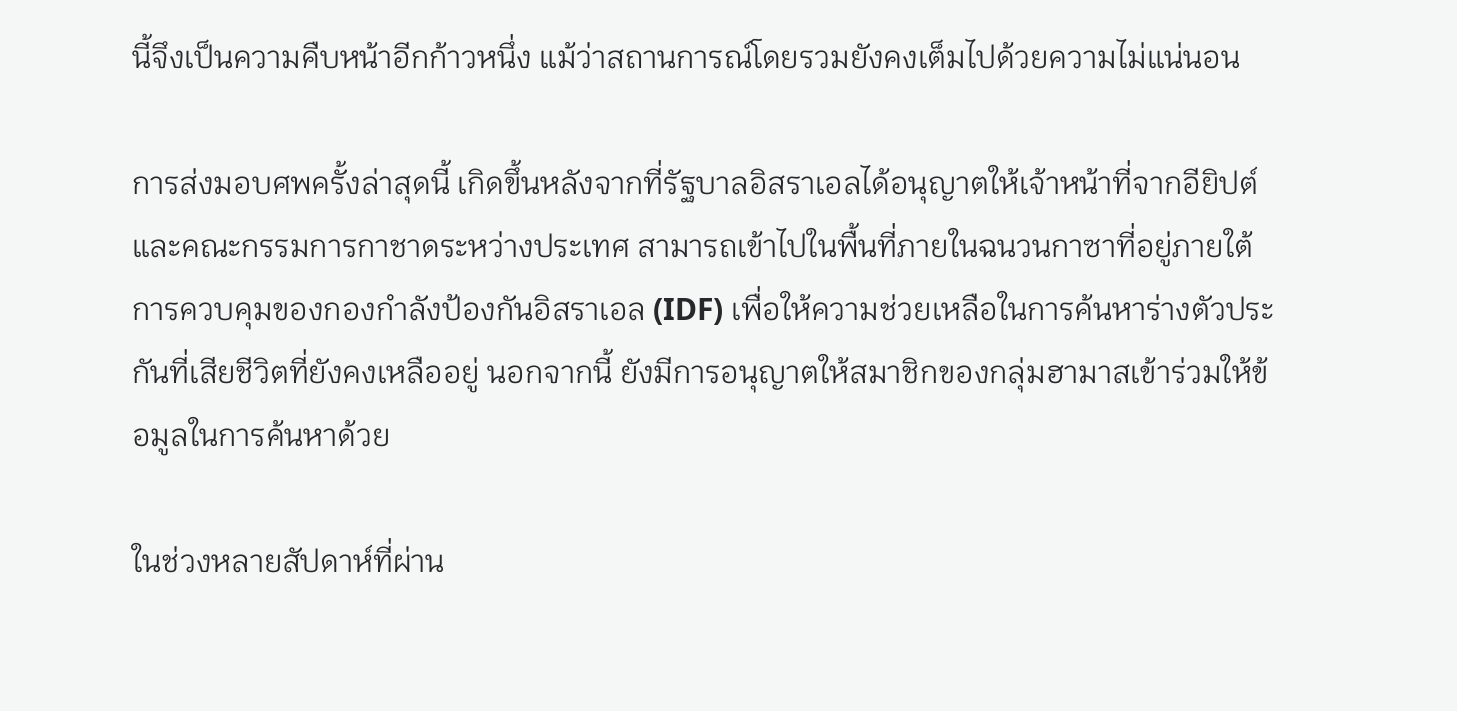นี้จึงเป็นความคืบหน้าอีกก้าวหนึ่ง แม้ว่าสถานการณ์โดยรวมยังคงเต็มไปด้วยความไม่แน่นอน

การส่งมอบศพครั้งล่าสุดนี้ เกิดขึ้นหลังจากที่รัฐบาลอิสราเอลได้อนุญาตให้เจ้าหน้าที่จากอียิปต์และคณะกรรมการกาชาดระหว่างประเทศ สามารถเข้าไปในพื้นที่ภายในฉนวนกาซาที่อยู่ภายใต้การควบคุมของกองกำลังป้องกันอิสราเอล (IDF) เพื่อให้ความช่วยเหลือในการค้นหาร่างตัวประกันที่เสียชีวิตที่ยังคงเหลืออยู่ นอกจากนี้ ยังมีการอนุญาตให้สมาชิกของกลุ่มฮามาสเข้าร่วมให้ข้อมูลในการค้นหาด้วย

ในช่วงหลายสัปดาห์ที่ผ่าน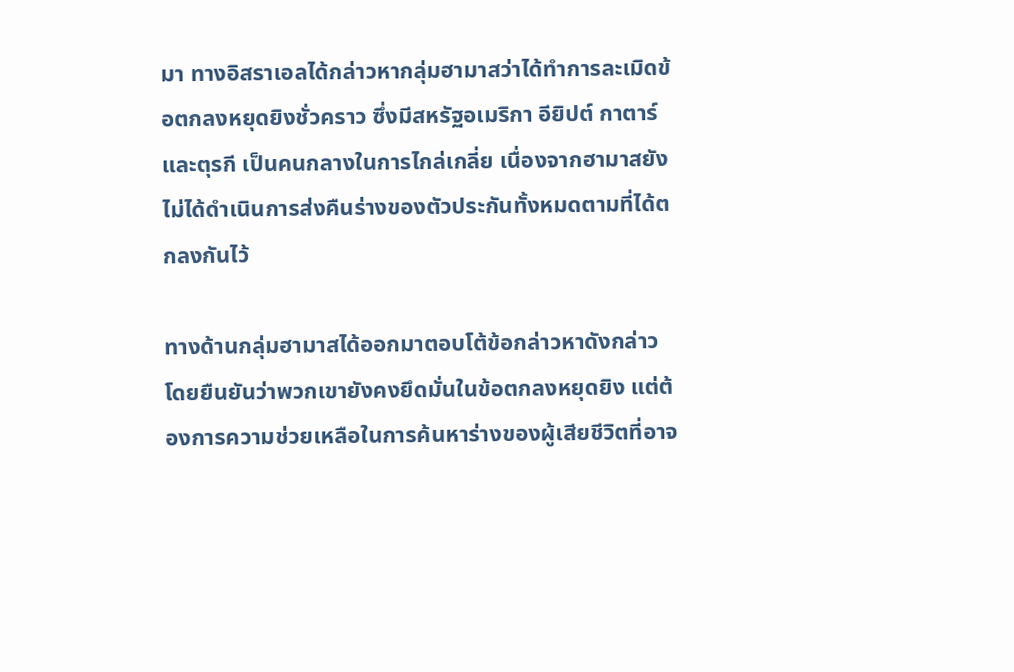มา ทางอิสราเอลได้กล่าวหากลุ่มฮามาสว่าได้ทำการละเมิดข้อตกลงหยุดยิงชั่วคราว ซึ่งมีสหรัฐอเมริกา อียิปต์ กาตาร์ และตุรกี เป็นคนกลางในการไกล่เกลี่ย เนื่องจากฮามาสยังไม่ได้ดำเนินการส่งคืนร่างของตัวประกันทั้งหมดตามที่ได้ตกลงกันไว้

ทางด้านกลุ่มฮามาสได้ออกมาตอบโต้ข้อกล่าวหาดังกล่าว โดยยืนยันว่าพวกเขายังคงยึดมั่นในข้อตกลงหยุดยิง แต่ต้องการความช่วยเหลือในการค้นหาร่างของผู้เสียชีวิตที่อาจ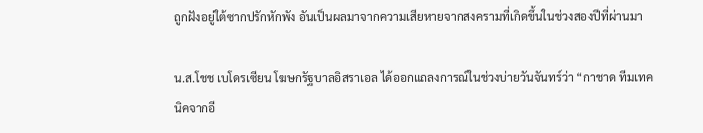ถูกฝังอยู่ใต้ซากปรักหักพัง อันเป็นผลมาจากความเสียหายจากสงครามที่เกิดขึ้นในช่วงสองปีที่ผ่านมา

น.ส.โชช เบโดรเซียน โฆษกรัฐบาลอิสราเอล ได้ออกแถลงการณ์ในช่วงบ่ายวันจันทร์ว่า “กาชาด ทีมเทคนิคจากอี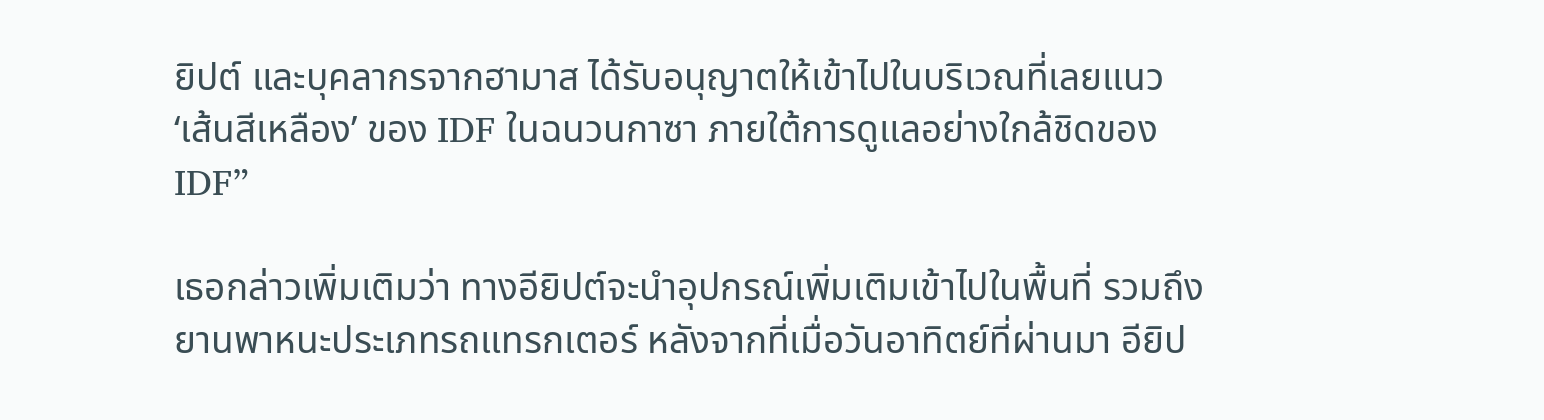ยิปต์ และบุคลากรจากฮามาส ได้รับอนุญาตให้เข้าไปในบริเวณที่เลยแนว ‘เส้นสีเหลือง’ ของ IDF ในฉนวนกาซา ภายใต้การดูแลอย่างใกล้ชิดของ IDF”

เธอกล่าวเพิ่มเติมว่า ทางอียิปต์จะนำอุปกรณ์เพิ่มเติมเข้าไปในพื้นที่ รวมถึงยานพาหนะประเภทรถแทรกเตอร์ หลังจากที่เมื่อวันอาทิตย์ที่ผ่านมา อียิป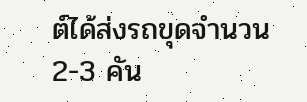ต์ได้ส่งรถขุดจำนวน 2-3 คัน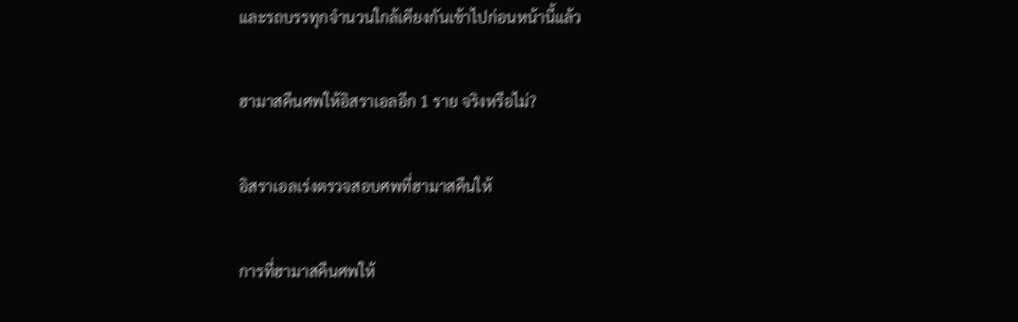และรถบรรทุกจำนวนใกล้เคียงกันเข้าไปก่อนหน้านี้แล้ว

ฮามาสคืนศพให้อิสราเอลอีก 1 ราย จริงหรือไม่?

อิสราเอลเร่งตรวจสอบศพที่ฮามาสคืนให้

การที่ฮามาสคืนศพให้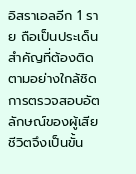อิสราเอลอีก 1 ราย ถือเป็นประเด็นสำคัญที่ต้องติดตามอย่างใกล้ชิด การตรวจสอบอัตลักษณ์ของผู้เสียชีวิตจึงเป็นขั้น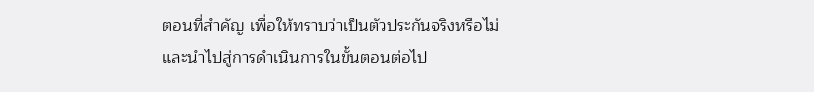ตอนที่สำคัญ เพื่อให้ทราบว่าเป็นตัวประกันจริงหรือไม่ และนำไปสู่การดำเนินการในขั้นตอนต่อไป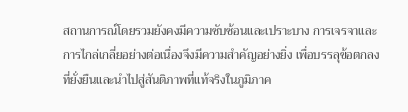สถานการณ์โดยรวมยังคงมีความซับซ้อนและเปราะบาง การเจรจาและการไกล่เกลี่ยอย่างต่อเนื่องจึงมีความสำคัญอย่างยิ่ง เพื่อบรรลุข้อตกลงที่ยั่งยืนและนำไปสู่สันติภาพที่แท้จริงในภูมิภาค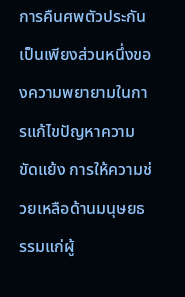การคืนศพตัวประกันเป็นเพียงส่วนหนึ่งของความพยายามในการแก้ไขปัญหาความขัดแย้ง การให้ความช่วยเหลือด้านมนุษยธรรมแก่ผู้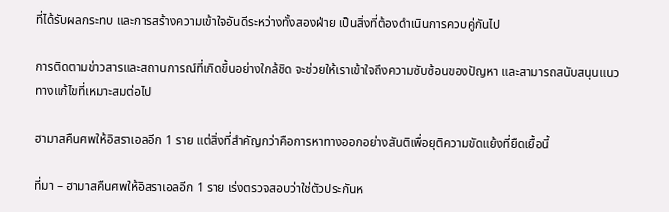ที่ได้รับผลกระทบ และการสร้างความเข้าใจอันดีระหว่างทั้งสองฝ่าย เป็นสิ่งที่ต้องดำเนินการควบคู่กันไป

การติดตามข่าวสารและสถานการณ์ที่เกิดขึ้นอย่างใกล้ชิด จะช่วยให้เราเข้าใจถึงความซับซ้อนของปัญหา และสามารถสนับสนุนแนวทางแก้ไขที่เหมาะสมต่อไป

ฮามาสคืนศพให้อิสราเอลอีก 1 ราย แต่สิ่งที่สำคัญกว่าคือการหาทางออกอย่างสันติเพื่อยุติความขัดแย้งที่ยืดเยื้อนี้

ที่มา – ฮามาสคืนศพให้อิสราเอลอีก 1 ราย เร่งตรวจสอบว่าใช่ตัวประกันห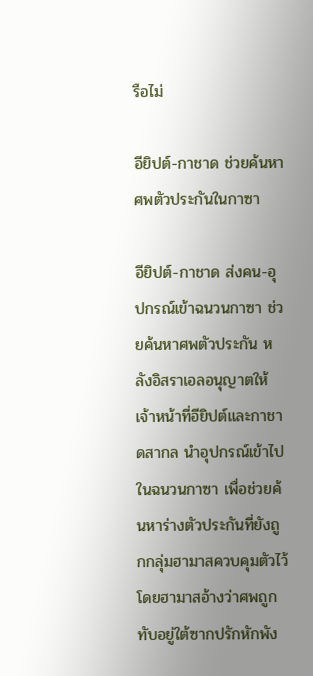รือไม่

อียิปต์-กาชาด ช่วยค้นหาศพตัวประกันในกาซา

อียิปต์-กาชาด ส่งคน-อุปกรณ์เข้าฉนวนกาซา ช่วยค้นหาศพตัวประกัน หลังอิสราเอลอนุญาตให้เจ้าหน้าที่อียิปต์และกาชาดสากล นำอุปกรณ์เข้าไปในฉนวนกาซา เพื่อช่วยค้นหาร่างตัวประกันที่ยังถูกกลุ่มฮามาสควบคุมตัวไว้ โดยฮามาสอ้างว่าศพถูกทับอยู่ใต้ซากปรักหักพัง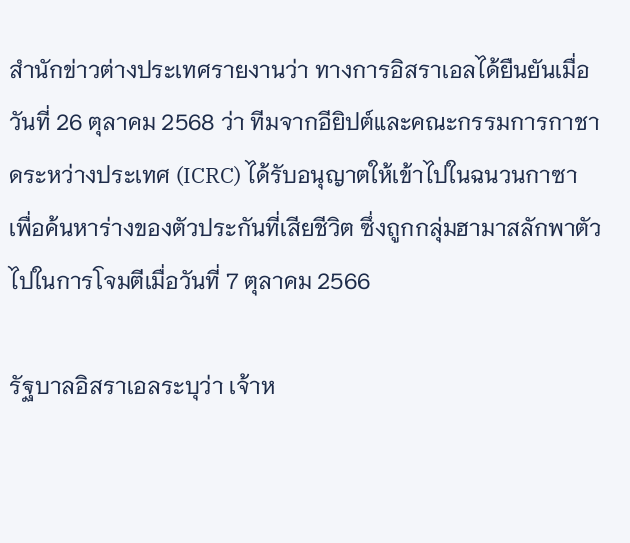สำนักข่าวต่างประเทศรายงานว่า ทางการอิสราเอลได้ยืนยันเมื่อวันที่ 26 ตุลาคม 2568 ว่า ทีมจากอียิปต์และคณะกรรมการกาชาดระหว่างประเทศ (ICRC) ได้รับอนุญาตให้เข้าไปในฉนวนกาซา เพื่อค้นหาร่างของตัวประกันที่เสียชีวิต ซึ่งถูกกลุ่มฮามาสลักพาตัวไปในการโจมตีเมื่อวันที่ 7 ตุลาคม 2566

รัฐบาลอิสราเอลระบุว่า เจ้าห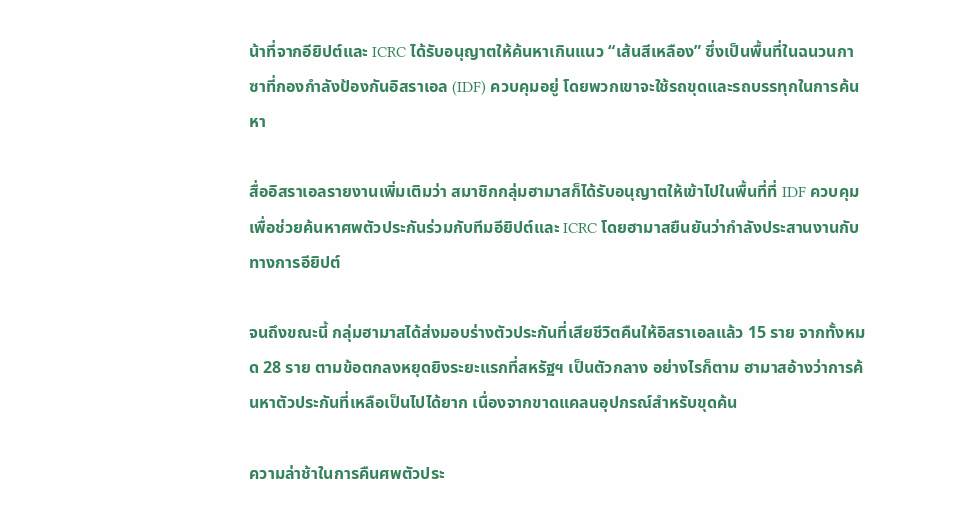น้าที่จากอียิปต์และ ICRC ได้รับอนุญาตให้ค้นหาเกินแนว “เส้นสีเหลือง” ซึ่งเป็นพื้นที่ในฉนวนกาซาที่กองกำลังป้องกันอิสราเอล (IDF) ควบคุมอยู่ โดยพวกเขาจะใช้รถขุดและรถบรรทุกในการค้นหา

สื่ออิสราเอลรายงานเพิ่มเติมว่า สมาชิกกลุ่มฮามาสก็ได้รับอนุญาตให้เข้าไปในพื้นที่ที่ IDF ควบคุม เพื่อช่วยค้นหาศพตัวประกันร่วมกับทีมอียิปต์และ ICRC โดยฮามาสยืนยันว่ากำลังประสานงานกับทางการอียิปต์

จนถึงขณะนี้ กลุ่มฮามาสได้ส่งมอบร่างตัวประกันที่เสียชีวิตคืนให้อิสราเอลแล้ว 15 ราย จากทั้งหมด 28 ราย ตามข้อตกลงหยุดยิงระยะแรกที่สหรัฐฯ เป็นตัวกลาง อย่างไรก็ตาม ฮามาสอ้างว่าการค้นหาตัวประกันที่เหลือเป็นไปได้ยาก เนื่องจากขาดแคลนอุปกรณ์สำหรับขุดค้น

ความล่าช้าในการคืนศพตัวประ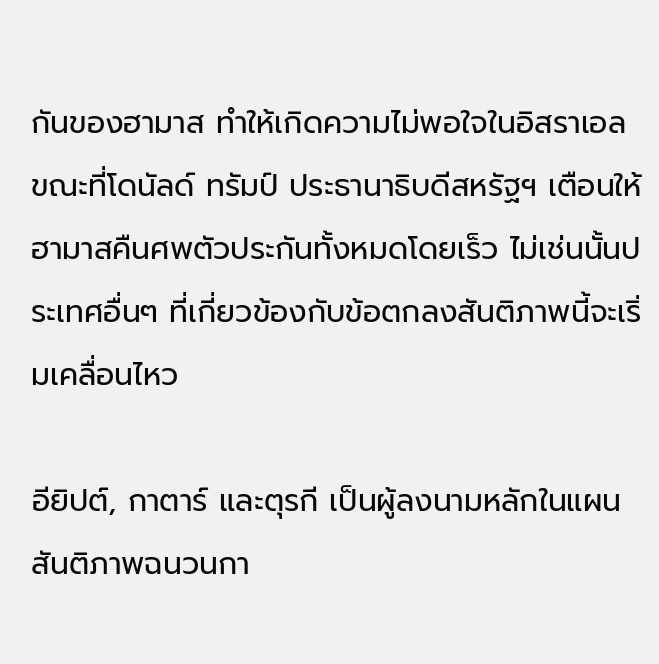กันของฮามาส ทำให้เกิดความไม่พอใจในอิสราเอล ขณะที่โดนัลด์ ทรัมป์ ประธานาธิบดีสหรัฐฯ เตือนให้ฮามาสคืนศพตัวประกันทั้งหมดโดยเร็ว ไม่เช่นนั้นประเทศอื่นๆ ที่เกี่ยวข้องกับข้อตกลงสันติภาพนี้จะเริ่มเคลื่อนไหว

อียิปต์, กาตาร์ และตุรกี เป็นผู้ลงนามหลักในแผนสันติภาพฉนวนกา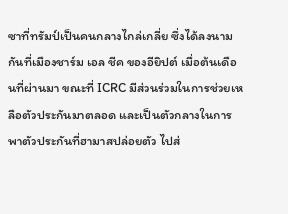ซาที่ทรัมป์เป็นคนกลางไกล่เกลี่ย ซึ่งได้ลงนามกันที่เมืองชาร์ม เอล ชีค ของอียิปต์ เมื่อต้นเดือนที่ผ่านมา ขณะที่ ICRC มีส่วนร่วมในการช่วยเหลือตัวประกันมาตลอด และเป็นตัวกลางในการพาตัวประกันที่ฮามาสปล่อยตัว ไปส่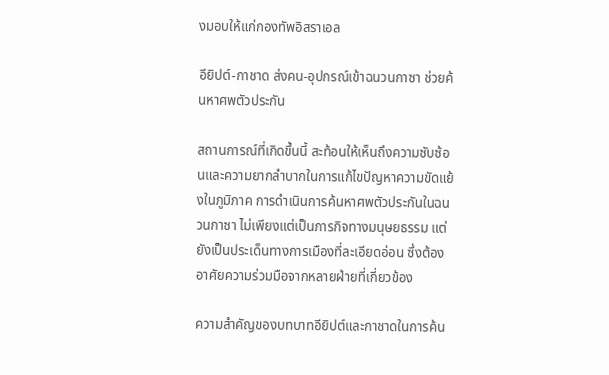งมอบให้แก่กองทัพอิสราเอล

อียิปต์-กาชาด ส่งคน-อุปกรณ์เข้าฉนวนกาซา ช่วยค้นหาศพตัวประกัน

สถานการณ์ที่เกิดขึ้นนี้ สะท้อนให้เห็นถึงความซับซ้อนและความยากลำบากในการแก้ไขปัญหาความขัดแย้งในภูมิภาค การดำเนินการค้นหาศพตัวประกันในฉนวนกาซา ไม่เพียงแต่เป็นภารกิจทางมนุษยธรรม แต่ยังเป็นประเด็นทางการเมืองที่ละเอียดอ่อน ซึ่งต้องอาศัยความร่วมมือจากหลายฝ่ายที่เกี่ยวข้อง

ความสำคัญของบทบาทอียิปต์และกาชาดในการค้น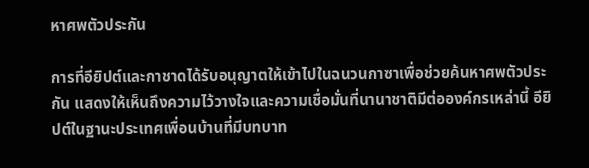หาศพตัวประกัน

การที่อียิปต์และกาชาดได้รับอนุญาตให้เข้าไปในฉนวนกาซาเพื่อช่วยค้นหาศพตัวประกัน แสดงให้เห็นถึงความไว้วางใจและความเชื่อมั่นที่นานาชาติมีต่อองค์กรเหล่านี้ อียิปต์ในฐานะประเทศเพื่อนบ้านที่มีบทบาท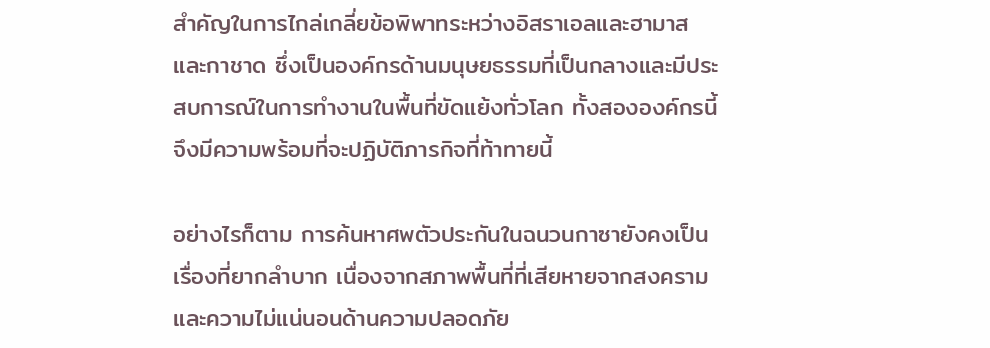สำคัญในการไกล่เกลี่ยข้อพิพาทระหว่างอิสราเอลและฮามาส และกาชาด ซึ่งเป็นองค์กรด้านมนุษยธรรมที่เป็นกลางและมีประสบการณ์ในการทำงานในพื้นที่ขัดแย้งทั่วโลก ทั้งสององค์กรนี้จึงมีความพร้อมที่จะปฏิบัติภารกิจที่ท้าทายนี้

อย่างไรก็ตาม การค้นหาศพตัวประกันในฉนวนกาซายังคงเป็นเรื่องที่ยากลำบาก เนื่องจากสภาพพื้นที่ที่เสียหายจากสงคราม และความไม่แน่นอนด้านความปลอดภัย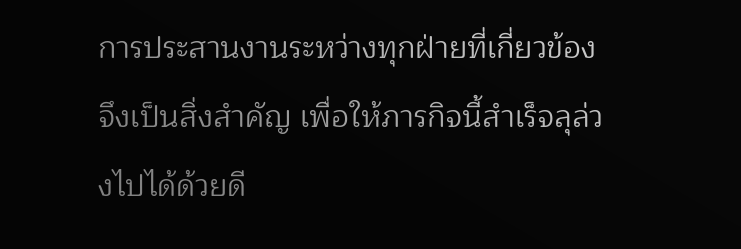การประสานงานระหว่างทุกฝ่ายที่เกี่ยวข้องจึงเป็นสิ่งสำคัญ เพื่อให้ภารกิจนี้สำเร็จลุล่วงไปได้ด้วยดี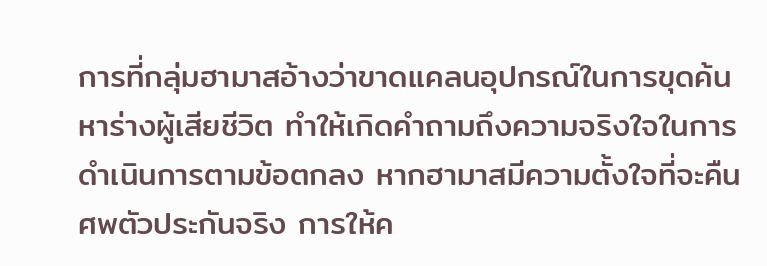การที่กลุ่มฮามาสอ้างว่าขาดแคลนอุปกรณ์ในการขุดค้นหาร่างผู้เสียชีวิต ทำให้เกิดคำถามถึงความจริงใจในการดำเนินการตามข้อตกลง หากฮามาสมีความตั้งใจที่จะคืนศพตัวประกันจริง การให้ค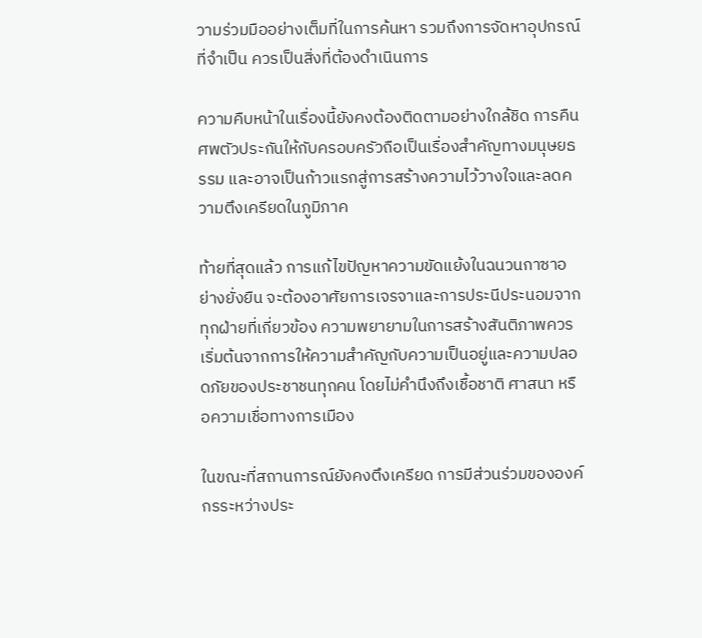วามร่วมมืออย่างเต็มที่ในการค้นหา รวมถึงการจัดหาอุปกรณ์ที่จำเป็น ควรเป็นสิ่งที่ต้องดำเนินการ

ความคืบหน้าในเรื่องนี้ยังคงต้องติดตามอย่างใกล้ชิด การคืนศพตัวประกันให้กับครอบครัวถือเป็นเรื่องสำคัญทางมนุษยธรรม และอาจเป็นก้าวแรกสู่การสร้างความไว้วางใจและลดความตึงเครียดในภูมิภาค

ท้ายที่สุดแล้ว การแก้ไขปัญหาความขัดแย้งในฉนวนกาซาอย่างยั่งยืน จะต้องอาศัยการเจรจาและการประนีประนอมจากทุกฝ่ายที่เกี่ยวข้อง ความพยายามในการสร้างสันติภาพควรเริ่มต้นจากการให้ความสำคัญกับความเป็นอยู่และความปลอดภัยของประชาชนทุกคน โดยไม่คำนึงถึงเชื้อชาติ ศาสนา หรือความเชื่อทางการเมือง

ในขณะที่สถานการณ์ยังคงตึงเครียด การมีส่วนร่วมขององค์กรระหว่างประ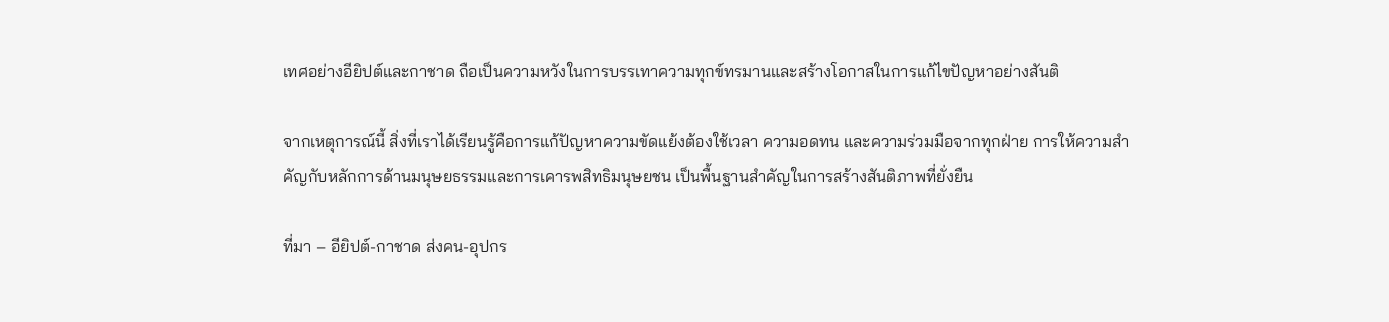เทศอย่างอียิปต์และกาชาด ถือเป็นความหวังในการบรรเทาความทุกข์ทรมานและสร้างโอกาสในการแก้ไขปัญหาอย่างสันติ

จากเหตุการณ์นี้ สิ่งที่เราได้เรียนรู้คือการแก้ปัญหาความขัดแย้งต้องใช้เวลา ความอดทน และความร่วมมือจากทุกฝ่าย การให้ความสำคัญกับหลักการด้านมนุษยธรรมและการเคารพสิทธิมนุษยชน เป็นพื้นฐานสำคัญในการสร้างสันติภาพที่ยั่งยืน

ที่มา – อียิปต์-กาชาด ส่งคน-อุปกร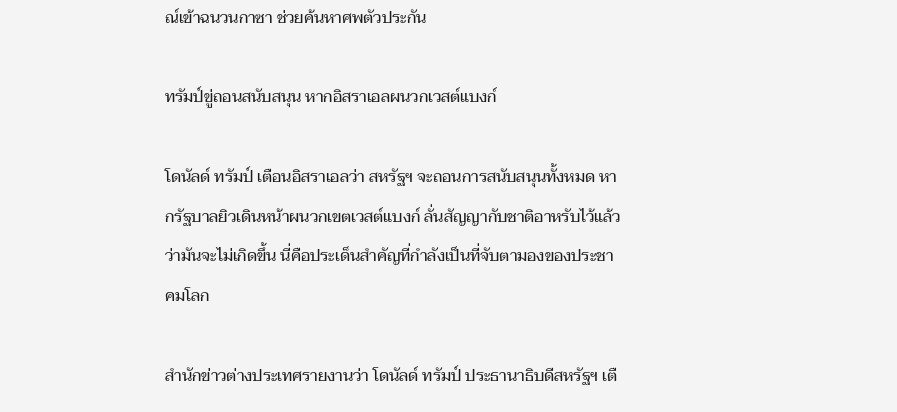ณ์เข้าฉนวนกาซา ช่วยค้นหาศพตัวประกัน

ทรัมป์ขู่ถอนสนับสนุน หากอิสราเอลผนวกเวสต์แบงก์

โดนัลด์ ทรัมป์ เตือนอิสราเอลว่า สหรัฐฯ จะถอนการสนับสนุนทั้งหมด หากรัฐบาลยิวเดินหน้าผนวกเขตเวสต์แบงก์ ลั่นสัญญากับชาติอาหรับไว้แล้วว่ามันจะไม่เกิดขึ้น นี่คือประเด็นสำคัญที่กำลังเป็นที่จับตามองของประชาคมโลก

สำนักข่าวต่างประเทศรายงานว่า โดนัลด์ ทรัมป์ ประธานาธิบดีสหรัฐฯ เตื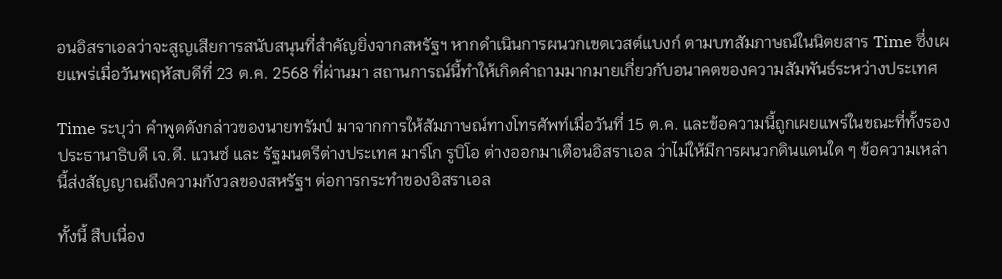อนอิสราเอลว่าจะสูญเสียการสนับสนุนที่สำคัญยิ่งจากสหรัฐฯ หากดำเนินการผนวกเขตเวสต์แบงก์ ตามบทสัมภาษณ์ในนิตยสาร Time ซึ่งเผยแพร่เมื่อวันพฤหัสบดีที่ 23 ต.ค. 2568 ที่ผ่านมา สถานการณ์นี้ทำให้เกิดคำถามมากมายเกี่ยวกับอนาคตของความสัมพันธ์ระหว่างประเทศ

Time ระบุว่า คำพูดดังกล่าวของนายทรัมป์ มาจากการให้สัมภาษณ์ทางโทรศัพท์เมื่อวันที่ 15 ต.ค. และข้อความนี้ถูกเผยแพร่ในขณะที่ทั้งรองประธานาธิบดี เจ.ดี. แวนซ์ และ รัฐมนตรีต่างประเทศ มาร์โก รูบิโอ ต่างออกมาเตือนอิสราเอล ว่าไม่ให้มีการผนวกดินแดนใด ๆ ข้อความเหล่านี้ส่งสัญญาณถึงความกังวลของสหรัฐฯ ต่อการกระทำของอิสราเอล

ทั้งนี้ สืบเนื่อง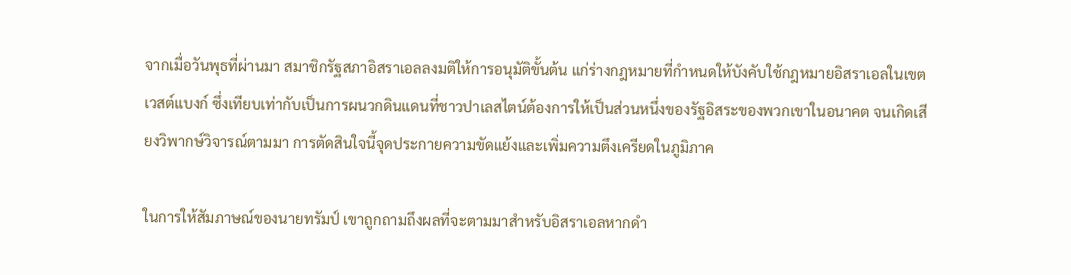จากเมื่อวันพุธที่ผ่านมา สมาชิกรัฐสภาอิสราเอลลงมติให้การอนุมัติขั้นต้น แก่ร่างกฎหมายที่กำหนดให้บังคับใช้กฎหมายอิสราเอลในเขตเวสต์แบงก์ ซึ่งเทียบเท่ากับเป็นการผนวกดินแดนที่ชาวปาเลสไตน์ต้องการให้เป็นส่วนหนึ่งของรัฐอิสระของพวกเขาในอนาคต จนเกิดเสียงวิพากษ์วิจารณ์ตามมา การตัดสินใจนี้จุดประกายความขัดแย้งและเพิ่มความตึงเครียดในภูมิภาค

ในการให้สัมภาษณ์ของนายทรัมป์ เขาถูกถามถึงผลที่จะตามมาสำหรับอิสราเอลหากดำ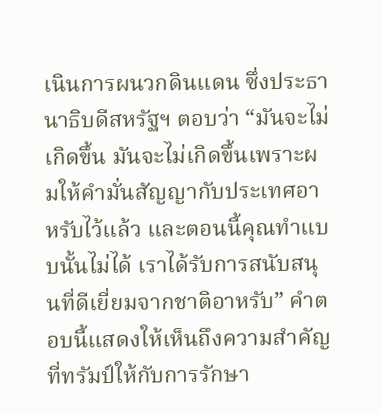เนินการผนวกดินแดน ซึ่งประธานาธิบดีสหรัฐฯ ตอบว่า “มันจะไม่เกิดขึ้น มันจะไม่เกิดขึ้นเพราะผมให้คำมั่นสัญญากับประเทศอาหรับไว้แล้ว และตอนนี้คุณทำแบบนั้นไม่ได้ เราได้รับการสนับสนุนที่ดีเยี่ยมจากชาติอาหรับ” คำตอบนี้แสดงให้เห็นถึงความสำคัญที่ทรัมป์ให้กับการรักษา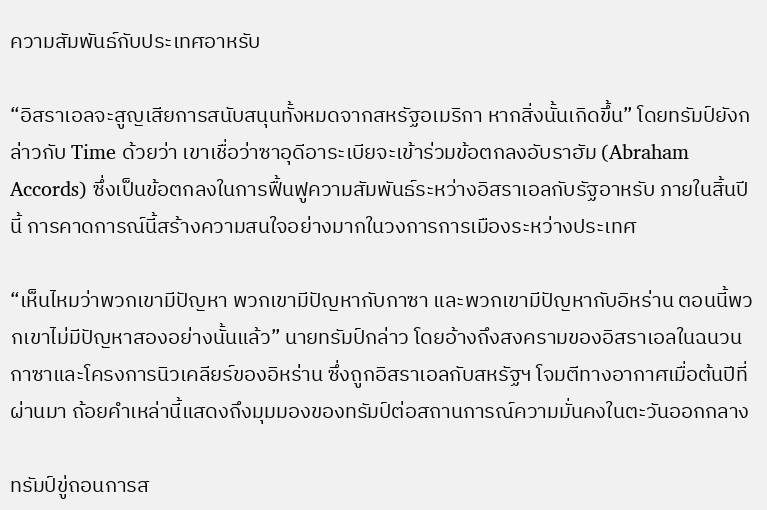ความสัมพันธ์กับประเทศอาหรับ

“อิสราเอลจะสูญเสียการสนับสนุนทั้งหมดจากสหรัฐอเมริกา หากสิ่งนั้นเกิดขึ้น” โดยทรัมป์ยังกล่าวกับ Time ด้วยว่า เขาเชื่อว่าซาอุดีอาระเบียจะเข้าร่วมข้อตกลงอับราฮัม (Abraham Accords) ซึ่งเป็นข้อตกลงในการฟื้นฟูความสัมพันธ์ระหว่างอิสราเอลกับรัฐอาหรับ ภายในสิ้นปีนี้ การคาดการณ์นี้สร้างความสนใจอย่างมากในวงการการเมืองระหว่างประเทศ

“เห็นไหมว่าพวกเขามีปัญหา พวกเขามีปัญหากับกาซา และพวกเขามีปัญหากับอิหร่าน ตอนนี้พวกเขาไม่มีปัญหาสองอย่างนั้นแล้ว” นายทรัมป์กล่าว โดยอ้างถึงสงครามของอิสราเอลในฉนวนกาซาและโครงการนิวเคลียร์ของอิหร่าน ซึ่งถูกอิสราเอลกับสหรัฐฯ โจมตีทางอากาศเมื่อต้นปีที่ผ่านมา ถ้อยคำเหล่านี้แสดงถึงมุมมองของทรัมป์ต่อสถานการณ์ความมั่นคงในตะวันออกกลาง

ทรัมป์ขู่ถอนการส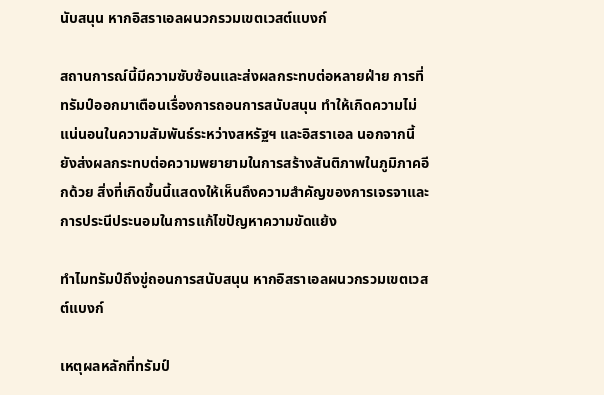นับสนุน หากอิสราเอลผนวกรวมเขตเวสต์แบงก์

สถานการณ์นี้มีความซับซ้อนและส่งผลกระทบต่อหลายฝ่าย การที่ทรัมป์ออกมาเตือนเรื่องการถอนการสนับสนุน ทำให้เกิดความไม่แน่นอนในความสัมพันธ์ระหว่างสหรัฐฯ และอิสราเอล นอกจากนี้ ยังส่งผลกระทบต่อความพยายามในการสร้างสันติภาพในภูมิภาคอีกด้วย สิ่งที่เกิดขึ้นนี้แสดงให้เห็นถึงความสำคัญของการเจรจาและการประนีประนอมในการแก้ไขปัญหาความขัดแย้ง

ทำไมทรัมป์ถึงขู่ถอนการสนับสนุน หากอิสราเอลผนวกรวมเขตเวสต์แบงก์

เหตุผลหลักที่ทรัมป์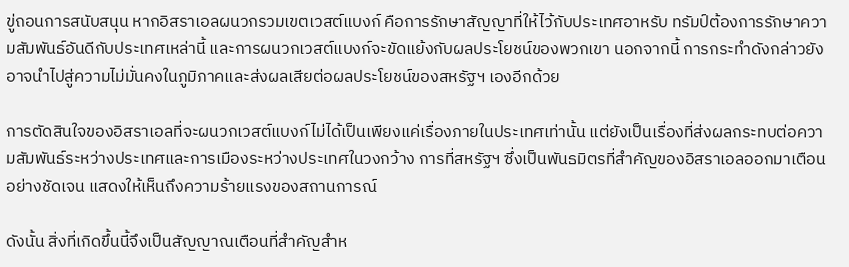ขู่ถอนการสนับสนุน หากอิสราเอลผนวกรวมเขตเวสต์แบงก์ คือการรักษาสัญญาที่ให้ไว้กับประเทศอาหรับ ทรัมป์ต้องการรักษาความสัมพันธ์อันดีกับประเทศเหล่านี้ และการผนวกเวสต์แบงก์จะขัดแย้งกับผลประโยชน์ของพวกเขา นอกจากนี้ การกระทำดังกล่าวยังอาจนำไปสู่ความไม่มั่นคงในภูมิภาคและส่งผลเสียต่อผลประโยชน์ของสหรัฐฯ เองอีกด้วย

การตัดสินใจของอิสราเอลที่จะผนวกเวสต์แบงก์ไม่ได้เป็นเพียงแค่เรื่องภายในประเทศเท่านั้น แต่ยังเป็นเรื่องที่ส่งผลกระทบต่อความสัมพันธ์ระหว่างประเทศและการเมืองระหว่างประเทศในวงกว้าง การที่สหรัฐฯ ซึ่งเป็นพันธมิตรที่สำคัญของอิสราเอลออกมาเตือนอย่างชัดเจน แสดงให้เห็นถึงความร้ายแรงของสถานการณ์

ดังนั้น สิ่งที่เกิดขึ้นนี้จึงเป็นสัญญาณเตือนที่สำคัญสำห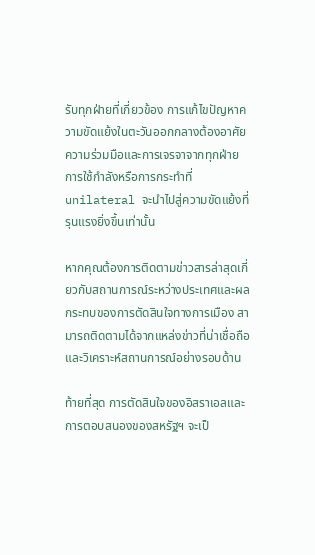รับทุกฝ่ายที่เกี่ยวข้อง การแก้ไขปัญหาความขัดแย้งในตะวันออกกลางต้องอาศัยความร่วมมือและการเจรจาจากทุกฝ่าย การใช้กำลังหรือการกระทำที่ unilateral จะนำไปสู่ความขัดแย้งที่รุนแรงยิ่งขึ้นเท่านั้น

หากคุณต้องการติดตามข่าวสารล่าสุดเกี่ยวกับสถานการณ์ระหว่างประเทศและผลกระทบของการตัดสินใจทางการเมือง สามารถติดตามได้จากแหล่งข่าวที่น่าเชื่อถือและวิเคราะห์สถานการณ์อย่างรอบด้าน

ท้ายที่สุด การตัดสินใจของอิสราเอลและการตอบสนองของสหรัฐฯ จะเป็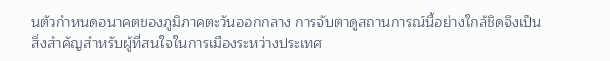นตัวกำหนดอนาคตของภูมิภาคตะวันออกกลาง การจับตาดูสถานการณ์นี้อย่างใกล้ชิดจึงเป็นสิ่งสำคัญสำหรับผู้ที่สนใจในการเมืองระหว่างประเทศ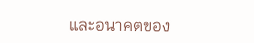และอนาคตของ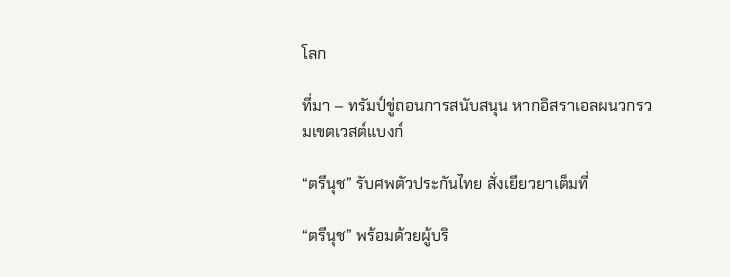โลก

ที่มา – ทรัมป์ขู่ถอนการสนับสนุน หากอิสราเอลผนวกรวมเขตเวสต์แบงก์

“ตรีนุช” รับศพตัวประกันไทย สั่งเยียวยาเต็มที่

“ตรีนุช” พร้อมด้วยผู้บริ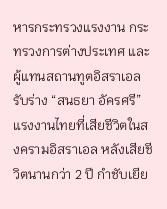หารกระทรวงแรงงาน กระทรวงการต่างประเทศ และผู้แทนสถานทูตอิสราเอล รับร่าง “สนธยา อัครศรี” แรงงานไทยที่เสียชีวิตในสงครามอิสราเอล หลังเสียชีวิตนานกว่า 2 ปี กำชับเยีย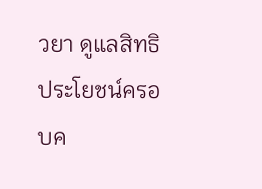วยา ดูแลสิทธิประโยชน์ครอบค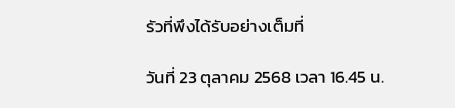รัวที่พึงได้รับอย่างเต็มที่

วันที่ 23 ตุลาคม 2568 เวลา 16.45 น.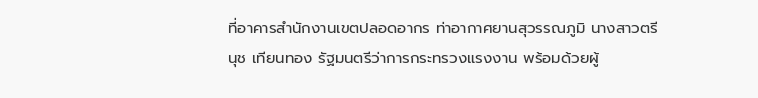ที่อาคารสำนักงานเขตปลอดอากร ท่าอากาศยานสุวรรณภูมิ นางสาวตรีนุช เทียนทอง รัฐมนตรีว่าการกระทรวงแรงงาน พร้อมด้วยผู้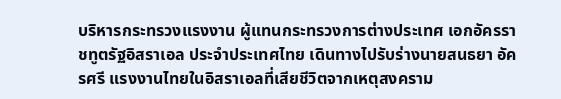บริหารกระทรวงแรงงาน ผู้แทนกระทรวงการต่างประเทศ เอกอัครราชทูตรัฐอิสราเอล ประจำประเทศไทย เดินทางไปรับร่างนายสนธยา อัครศรี แรงงานไทยในอิสราเอลที่เสียชีวิตจากเหตุสงคราม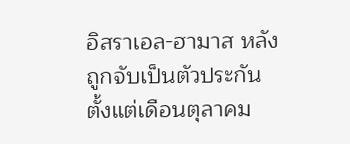อิสราเอล-ฮามาส หลังถูกจับเป็นตัวประกันตั้งแต่เดือนตุลาคม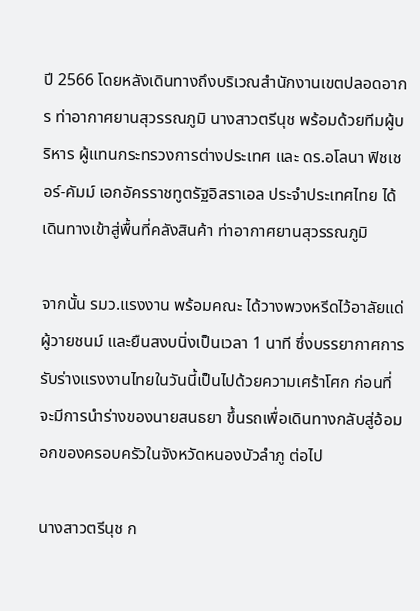ปี 2566 โดยหลังเดินทางถึงบริเวณสำนักงานเขตปลอดอากร ท่าอากาศยานสุวรรณภูมิ นางสาวตรีนุช พร้อมด้วยทีมผู้บริหาร ผู้แทนกระทรวงการต่างประเทศ และ ดร.อโลนา ฟิชเชอร์-คัมม์ เอกอัครราชทูตรัฐอิสราเอล ประจำประเทศไทย ได้เดินทางเข้าสู่พื้นที่คลังสินค้า ท่าอากาศยานสุวรรณภูมิ

จากนั้น รมว.แรงงาน พร้อมคณะ ได้วางพวงหรีดไว้อาลัยแด่ผู้วายชนม์ และยืนสงบนิ่งเป็นเวลา 1 นาที ซึ่งบรรยากาศการรับร่างแรงงานไทยในวันนี้เป็นไปด้วยความเศร้าโศก ก่อนที่จะมีการนำร่างของนายสนธยา ขึ้นรถเพื่อเดินทางกลับสู่อ้อมอกของครอบครัวในจังหวัดหนองบัวลำภู ต่อไป

นางสาวตรีนุช ก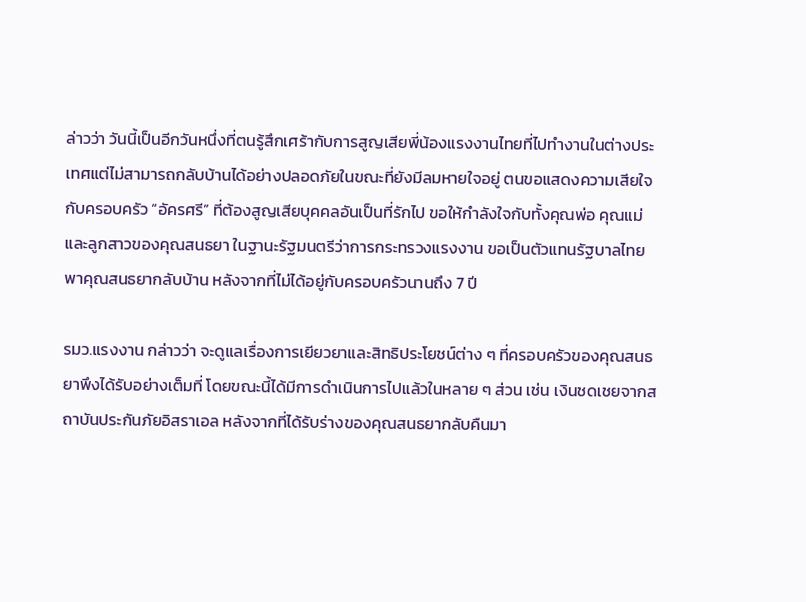ล่าวว่า วันนี้เป็นอีกวันหนึ่งที่ตนรู้สึกเศร้ากับการสูญเสียพี่น้องแรงงานไทยที่ไปทำงานในต่างประเทศแต่ไม่สามารถกลับบ้านได้อย่างปลอดภัยในขณะที่ยังมีลมหายใจอยู่ ตนขอแสดงความเสียใจกับครอบครัว “อัครศรี” ที่ต้องสูญเสียบุคคลอันเป็นที่รักไป ขอให้กำลังใจกับทั้งคุณพ่อ คุณแม่ และลูกสาวของคุณสนธยา ในฐานะรัฐมนตรีว่าการกระทรวงแรงงาน ขอเป็นตัวแทนรัฐบาลไทย พาคุณสนธยากลับบ้าน หลังจากที่ไม่ได้อยู่กับครอบครัวนานถึง 7 ปี

รมว.แรงงาน กล่าวว่า จะดูแลเรื่องการเยียวยาและสิทธิประโยชน์ต่าง ๆ ที่ครอบครัวของคุณสนธยาพึงได้รับอย่างเต็มที่ โดยขณะนี้ได้มีการดำเนินการไปแล้วในหลาย ๆ ส่วน เช่น เงินชดเชยจากสถาบันประกันภัยอิสราเอล หลังจากที่ได้รับร่างของคุณสนธยากลับคืนมา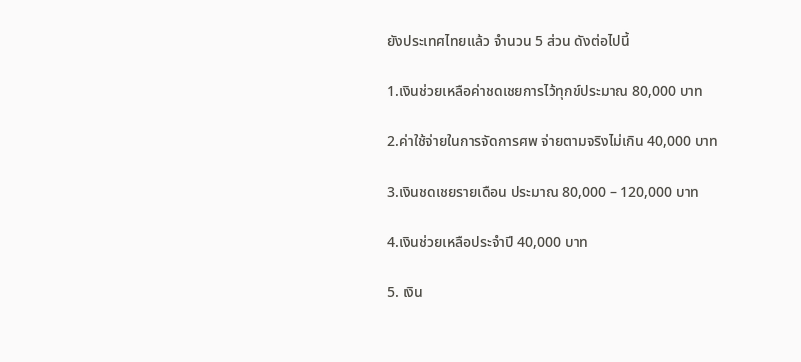ยังประเทศไทยแล้ว จำนวน 5 ส่วน ดังต่อไปนี้

1.เงินช่วยเหลือค่าชดเชยการไว้ทุกข์ประมาณ 80,000 บาท

2.ค่าใช้จ่ายในการจัดการศพ จ่ายตามจริงไม่เกิน 40,000 บาท

3.เงินชดเชยรายเดือน ประมาณ 80,000 – 120,000 บาท

4.เงินช่วยเหลือประจำปี 40,000 บาท

5. เงิน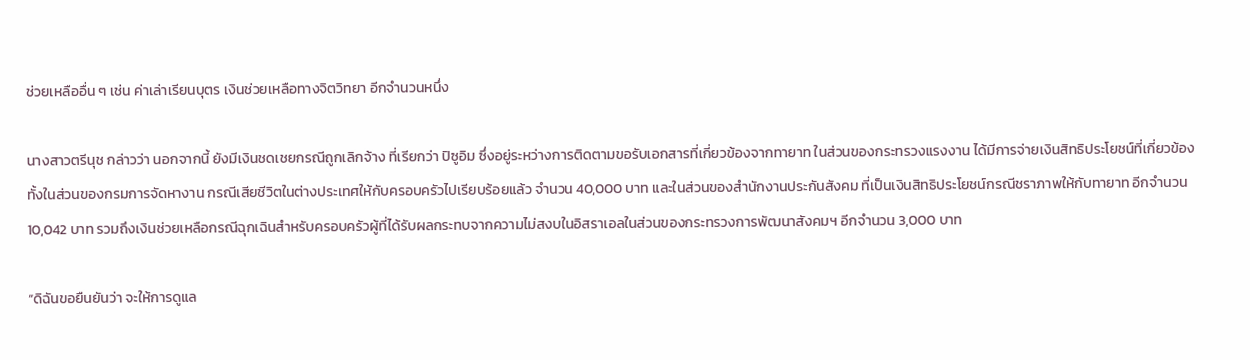ช่วยเหลืออื่น ๆ เช่น ค่าเล่าเรียนบุตร เงินช่วยเหลือทางจิตวิทยา อีกจำนวนหนึ่ง

นางสาวตรีนุช กล่าวว่า นอกจากนี้ ยังมีเงินชดเชยกรณีถูกเลิกจ้าง ที่เรียกว่า ปิซูอิม ซึ่งอยู่ระหว่างการติดตามขอรับเอกสารที่เกี่ยวข้องจากทายาท ในส่วนของกระทรวงแรงงาน ได้มีการจ่ายเงินสิทธิประโยชน์ที่เกี่ยวข้องทั้งในส่วนของกรมการจัดหางาน กรณีเสียชีวิตในต่างประเทศให้กับครอบครัวไปเรียบร้อยแล้ว จำนวน 40,000 บาท และในส่วนของสำนักงานประกันสังคม ที่เป็นเงินสิทธิประโยชน์กรณีชราภาพให้กับทายาท อีกจำนวน 10,042 บาท รวมถึงเงินช่วยเหลือกรณีฉุกเฉินสำหรับครอบครัวผู้ที่ได้รับผลกระทบจากความไม่สงบในอิสราเอลในส่วนของกระทรวงการพัฒนาสังคมฯ อีกจำนวน 3,000 บาท

“ดิฉันขอยืนยันว่า จะให้การดูแล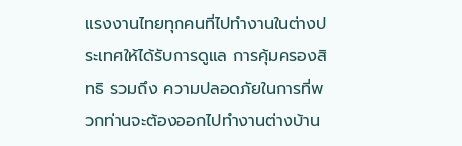แรงงานไทยทุกคนที่ไปทำงานในต่างประเทศให้ได้รับการดูแล การคุ้มครองสิทธิ รวมถึง ความปลอดภัยในการที่พวกท่านจะต้องออกไปทำงานต่างบ้าน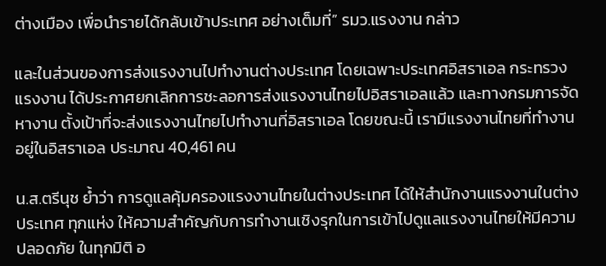ต่างเมือง เพื่อนำรายได้กลับเข้าประเทศ อย่างเต็มที่” รมว.แรงงาน กล่าว

และในส่วนของการส่งแรงงานไปทำงานต่างประเทศ โดยเฉพาะประเทศอิสราเอล กระทรวงแรงงาน ได้ประกาศยกเลิกการชะลอการส่งแรงงานไทยไปอิสราเอลแล้ว และทางกรมการจัดหางาน ตั้งเป้าที่จะส่งแรงงานไทยไปทำงานที่อิสราเอล โดยขณะนี้ เรามีแรงงานไทยที่ทำงานอยู่ในอิสราเอล ประมาณ 40,461 คน

น.ส.ตรีนุช ย้ำว่า การดูแลคุ้มครองแรงงานไทยในต่างประเทศ ได้ให้สำนักงานแรงงานในต่างประเทศ ทุกแห่ง ให้ความสำคัญกับการทำงานเชิงรุกในการเข้าไปดูแลแรงงานไทยให้มีความปลอดภัย ในทุกมิติ อ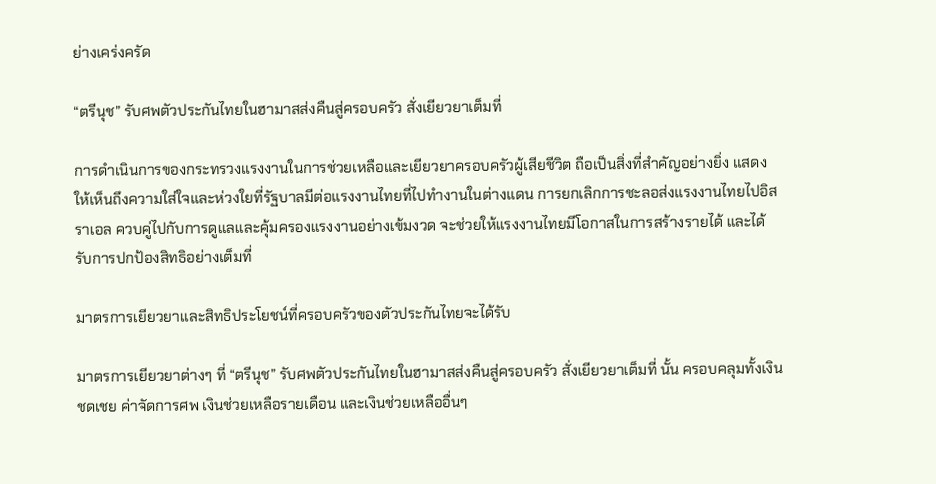ย่างเคร่งครัด

“ตรีนุช” รับศพตัวประกันไทยในฮามาสส่งคืนสู่ครอบครัว สั่งเยียวยาเต็มที่

การดำเนินการของกระทรวงแรงงานในการช่วยเหลือและเยียวยาครอบครัวผู้เสียชีวิต ถือเป็นสิ่งที่สำคัญอย่างยิ่ง แสดงให้เห็นถึงความใส่ใจและห่วงใยที่รัฐบาลมีต่อแรงงานไทยที่ไปทำงานในต่างแดน การยกเลิกการชะลอส่งแรงงานไทยไปอิสราเอล ควบคู่ไปกับการดูแลและคุ้มครองแรงงานอย่างเข้มงวด จะช่วยให้แรงงานไทยมีโอกาสในการสร้างรายได้ และได้รับการปกป้องสิทธิอย่างเต็มที่

มาตรการเยียวยาและสิทธิประโยชน์ที่ครอบครัวของตัวประกันไทยจะได้รับ

มาตรการเยียวยาต่างๆ ที่ “ตรีนุช” รับศพตัวประกันไทยในฮามาสส่งคืนสู่ครอบครัว สั่งเยียวยาเต็มที่ นั้น ครอบคลุมทั้งเงินชดเชย ค่าจัดการศพ เงินช่วยเหลือรายเดือน และเงินช่วยเหลืออื่นๆ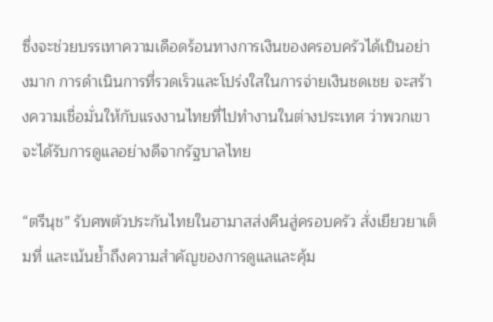ซึ่งจะช่วยบรรเทาความเดือดร้อนทางการเงินของครอบครัวได้เป็นอย่างมาก การดำเนินการที่รวดเร็วและโปร่งใสในการจ่ายเงินชดเชย จะสร้างความเชื่อมั่นให้กับแรงงานไทยที่ไปทำงานในต่างประเทศ ว่าพวกเขาจะได้รับการดูแลอย่างดีจากรัฐบาลไทย

“ตรีนุช” รับศพตัวประกันไทยในฮามาสส่งคืนสู่ครอบครัว สั่งเยียวยาเต็มที่ และเน้นย้ำถึงความสำคัญของการดูแลและคุ้ม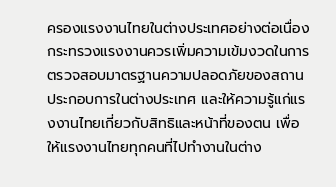ครองแรงงานไทยในต่างประเทศอย่างต่อเนื่อง กระทรวงแรงงานควรเพิ่มความเข้มงวดในการตรวจสอบมาตรฐานความปลอดภัยของสถานประกอบการในต่างประเทศ และให้ความรู้แก่แรงงานไทยเกี่ยวกับสิทธิและหน้าที่ของตน เพื่อให้แรงงานไทยทุกคนที่ไปทำงานในต่าง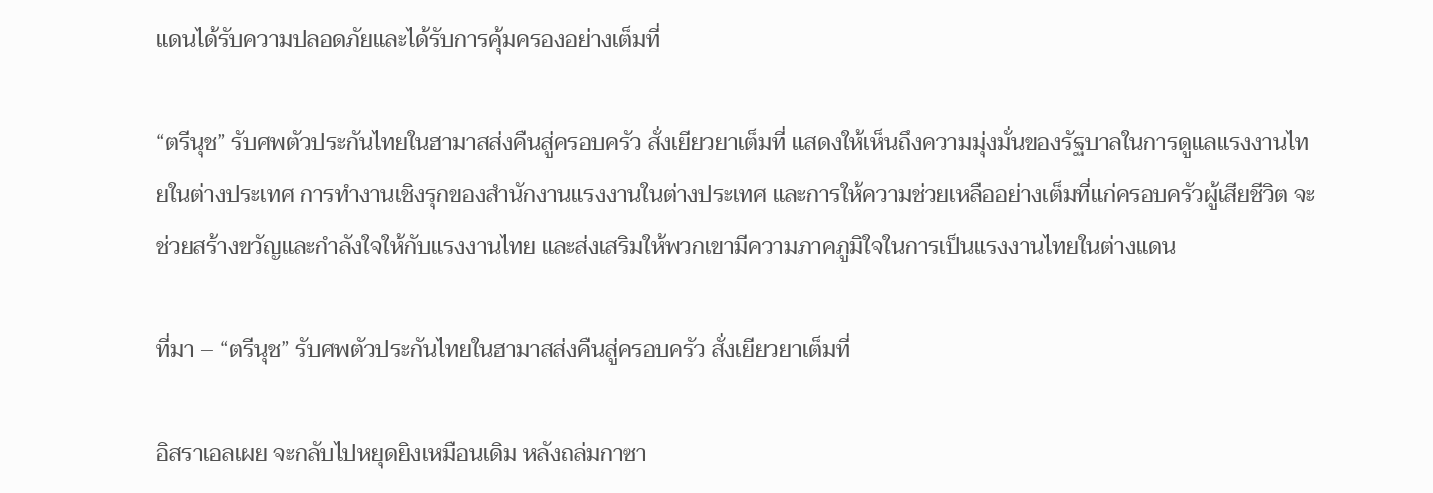แดนได้รับความปลอดภัยและได้รับการคุ้มครองอย่างเต็มที่

“ตรีนุช” รับศพตัวประกันไทยในฮามาสส่งคืนสู่ครอบครัว สั่งเยียวยาเต็มที่ แสดงให้เห็นถึงความมุ่งมั่นของรัฐบาลในการดูแลแรงงานไทยในต่างประเทศ การทำงานเชิงรุกของสำนักงานแรงงานในต่างประเทศ และการให้ความช่วยเหลืออย่างเต็มที่แก่ครอบครัวผู้เสียชีวิต จะช่วยสร้างขวัญและกำลังใจให้กับแรงงานไทย และส่งเสริมให้พวกเขามีความภาคภูมิใจในการเป็นแรงงานไทยในต่างแดน

ที่มา – “ตรีนุช” รับศพตัวประกันไทยในฮามาสส่งคืนสู่ครอบครัว สั่งเยียวยาเต็มที่

อิสราเอลเผย จะกลับไปหยุดยิงเหมือนเดิม หลังถล่มกาซา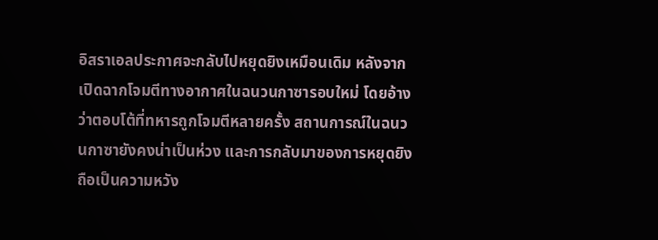อิสราเอลประกาศจะกลับไปหยุดยิงเหมือนเดิม หลังจากเปิดฉากโจมตีทางอากาศในฉนวนกาซารอบใหม่ โดยอ้างว่าตอบโต้ที่ทหารถูกโจมตีหลายครั้ง สถานการณ์ในฉนวนกาซายังคงน่าเป็นห่วง และการกลับมาของการหยุดยิงถือเป็นความหวัง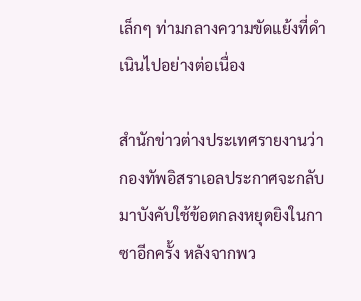เล็กๆ ท่ามกลางความขัดแย้งที่ดำเนินไปอย่างต่อเนื่อง

สำนักข่าวต่างประเทศรายงานว่า กองทัพอิสราเอลประกาศจะกลับมาบังคับใช้ข้อตกลงหยุดยิงในกาซาอีกครั้ง หลังจากพว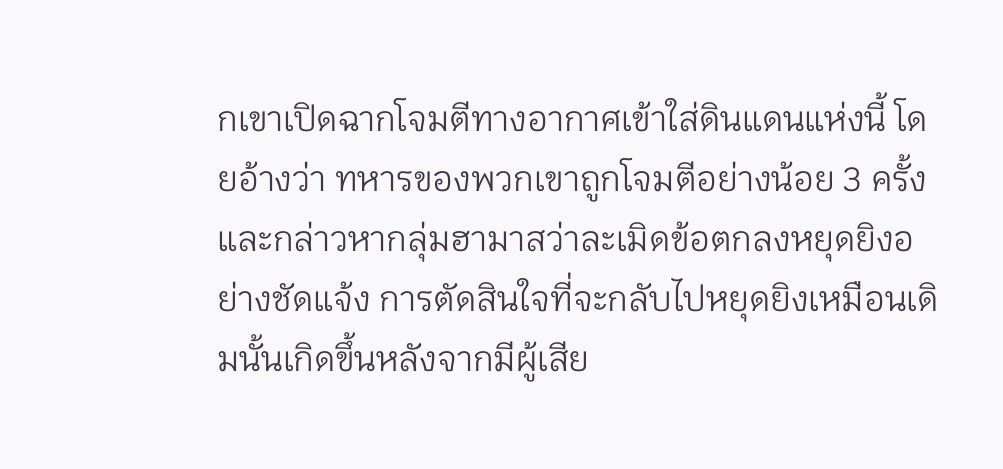กเขาเปิดฉากโจมตีทางอากาศเข้าใส่ดินแดนแห่งนี้ โดยอ้างว่า ทหารของพวกเขาถูกโจมตีอย่างน้อย 3 ครั้ง และกล่าวหากลุ่มฮามาสว่าละเมิดข้อตกลงหยุดยิงอย่างชัดแจ้ง การตัดสินใจที่จะกลับไปหยุดยิงเหมือนเดิมนั้นเกิดขึ้นหลังจากมีผู้เสีย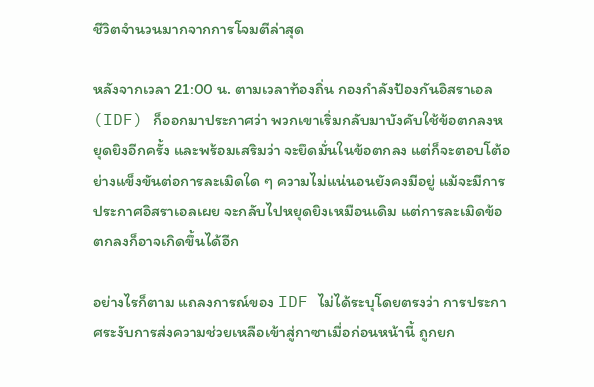ชีวิตจำนวนมากจากการโจมตีล่าสุด

หลังจากเวลา 21:00 น. ตามเวลาท้องถิ่น กองกำลังป้องกันอิสราเอล (IDF) ก็ออกมาประกาศว่า พวกเขาเริ่มกลับมาบังคับใช้ข้อตกลงหยุดยิงอีกครั้ง และพร้อมเสริมว่า จะยึดมั่นในข้อตกลง แต่ก็จะตอบโต้อย่างแข็งขันต่อการละเมิดใด ๆ ความไม่แน่นอนยังคงมีอยู่ แม้จะมีการประกาศอิสราเอลเผย จะกลับไปหยุดยิงเหมือนเดิม แต่การละเมิดข้อตกลงก็อาจเกิดขึ้นได้อีก

อย่างไรก็ตาม แถลงการณ์ของ IDF ไม่ได้ระบุโดยตรงว่า การประกาศระงับการส่งความช่วยเหลือเข้าสู่กาซาเมื่อก่อนหน้านี้ ถูกยก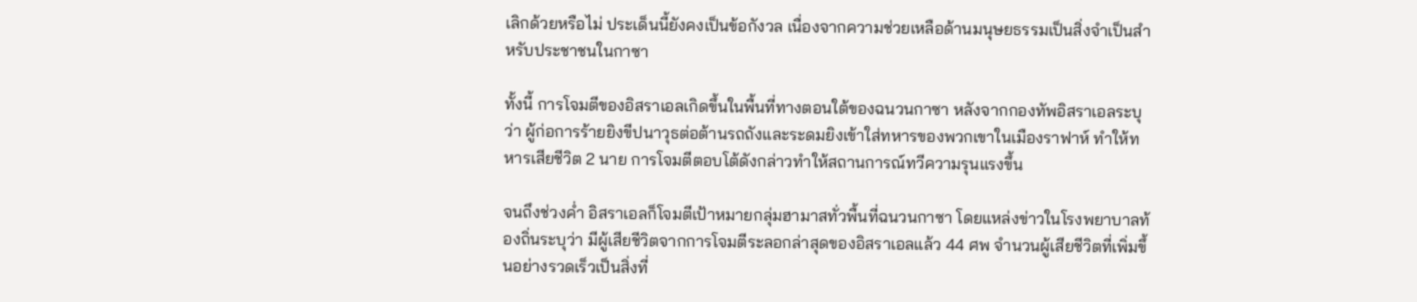เลิกด้วยหรือไม่ ประเด็นนี้ยังคงเป็นข้อกังวล เนื่องจากความช่วยเหลือด้านมนุษยธรรมเป็นสิ่งจำเป็นสำหรับประชาชนในกาซา

ทั้งนี้ การโจมตีของอิสราเอลเกิดขึ้นในพื้นที่ทางตอนใต้ของฉนวนกาซา หลังจากกองทัพอิสราเอลระบุว่า ผู้ก่อการร้ายยิงขีปนาวุธต่อต้านรถถังและระดมยิงเข้าใส่ทหารของพวกเขาในเมืองราฟาห์ ทำให้ทหารเสียชีวิต 2 นาย การโจมตีตอบโต้ดังกล่าวทำให้สถานการณ์ทวีความรุนแรงขึ้น

จนถึงช่วงค่ำ อิสราเอลก็โจมตีเป้าหมายกลุ่มฮามาสทั่วพื้นที่ฉนวนกาซา โดยแหล่งข่าวในโรงพยาบาลท้องถิ่นระบุว่า มีผู้เสียชีวิตจากการโจมตีระลอกล่าสุดของอิสราเอลแล้ว 44 ศพ จำนวนผู้เสียชีวิตที่เพิ่มขึ้นอย่างรวดเร็วเป็นสิ่งที่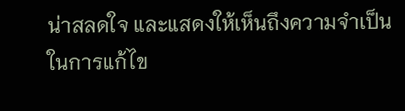น่าสลดใจ และแสดงให้เห็นถึงความจำเป็นในการแก้ไข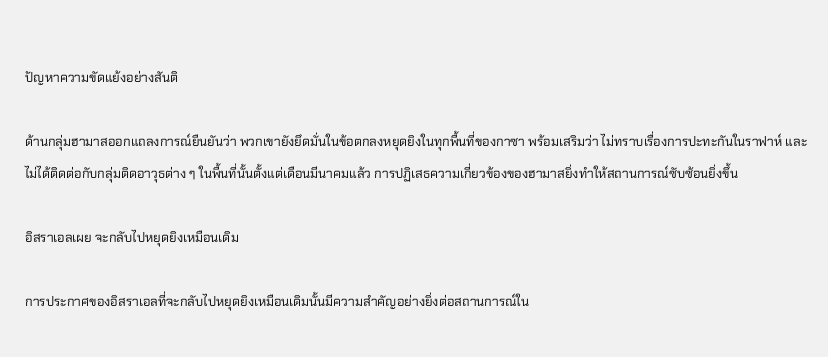ปัญหาความขัดแย้งอย่างสันติ

ด้านกลุ่มฮามาสออกแถลงการณ์ยืนยันว่า พวกเขายังยึดมั่นในข้อตกลงหยุดยิงในทุกพื้นที่ของกาซา พร้อมเสริมว่า ไม่ทราบเรื่องการปะทะกันในราฟาห์ และไม่ได้ติดต่อกับกลุ่มติดอาวุธต่าง ๆ ในพื้นที่นั้นตั้งแต่เดือนมีนาคมแล้ว การปฏิเสธความเกี่ยวข้องของฮามาสยิ่งทำให้สถานการณ์ซับซ้อนยิ่งขึ้น

อิสราเอลเผย จะกลับไปหยุดยิงเหมือนเดิม

การประกาศของอิสราเอลที่จะกลับไปหยุดยิงเหมือนเดิมนั้นมีความสำคัญอย่างยิ่งต่อสถานการณ์ใน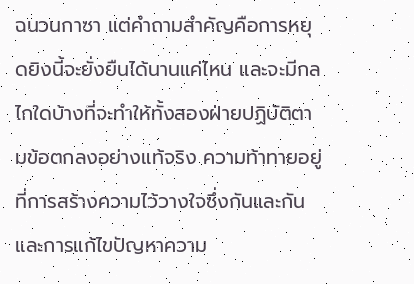ฉนวนกาซา แต่คำถามสำคัญคือการหยุดยิงนี้จะยั่งยืนได้นานแค่ไหน และจะมีกลไกใดบ้างที่จะทำให้ทั้งสองฝ่ายปฏิบัติตามข้อตกลงอย่างแท้จริง ความท้าทายอยู่ที่การสร้างความไว้วางใจซึ่งกันและกัน และการแก้ไขปัญหาความ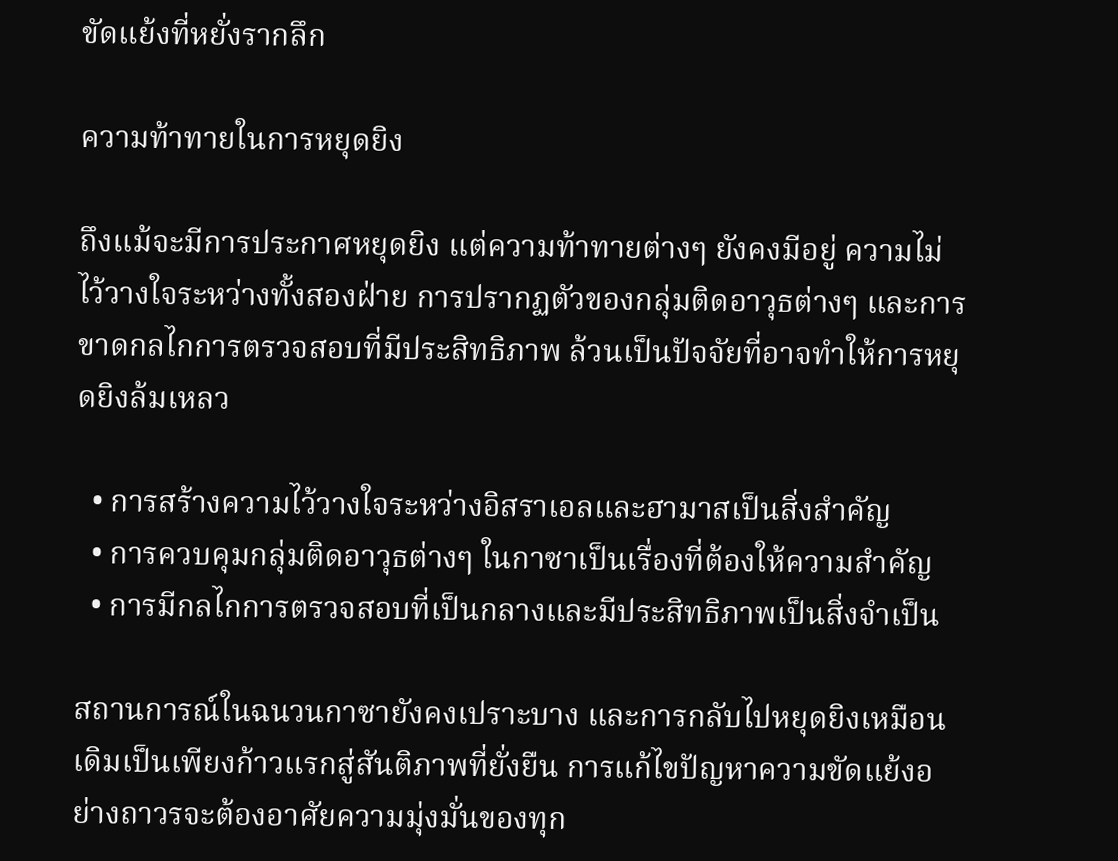ขัดแย้งที่หยั่งรากลึก

ความท้าทายในการหยุดยิง

ถึงแม้จะมีการประกาศหยุดยิง แต่ความท้าทายต่างๆ ยังคงมีอยู่ ความไม่ไว้วางใจระหว่างทั้งสองฝ่าย การปรากฏตัวของกลุ่มติดอาวุธต่างๆ และการขาดกลไกการตรวจสอบที่มีประสิทธิภาพ ล้วนเป็นปัจจัยที่อาจทำให้การหยุดยิงล้มเหลว

  • การสร้างความไว้วางใจระหว่างอิสราเอลและฮามาสเป็นสิ่งสำคัญ
  • การควบคุมกลุ่มติดอาวุธต่างๆ ในกาซาเป็นเรื่องที่ต้องให้ความสำคัญ
  • การมีกลไกการตรวจสอบที่เป็นกลางและมีประสิทธิภาพเป็นสิ่งจำเป็น

สถานการณ์ในฉนวนกาซายังคงเปราะบาง และการกลับไปหยุดยิงเหมือนเดิมเป็นเพียงก้าวแรกสู่สันติภาพที่ยั่งยืน การแก้ไขปัญหาความขัดแย้งอย่างถาวรจะต้องอาศัยความมุ่งมั่นของทุก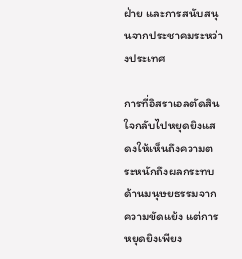ฝ่าย และการสนับสนุนจากประชาคมระหว่างประเทศ

การที่อิสราเอลตัดสินใจกลับไปหยุดยิงแสดงให้เห็นถึงความตระหนักถึงผลกระทบด้านมนุษยธรรมจากความขัดแย้ง แต่การหยุดยิงเพียง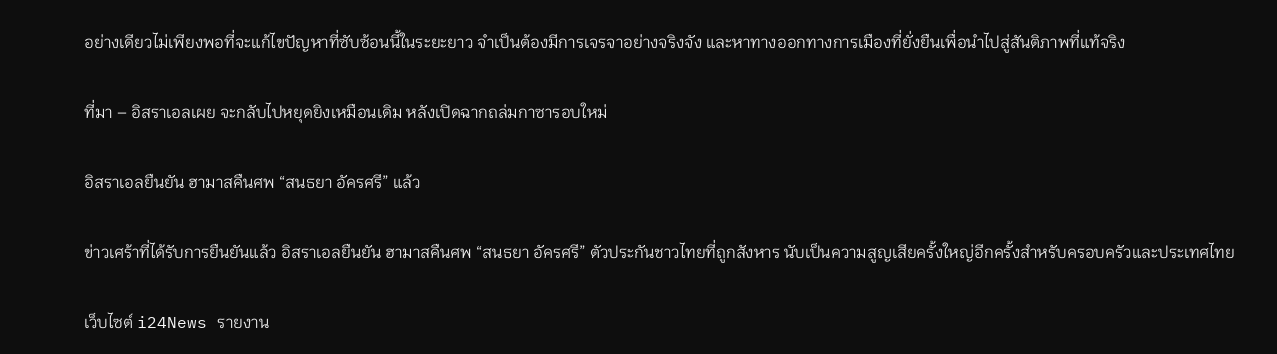อย่างเดียวไม่เพียงพอที่จะแก้ไขปัญหาที่ซับซ้อนนี้ในระยะยาว จำเป็นต้องมีการเจรจาอย่างจริงจัง และหาทางออกทางการเมืองที่ยั่งยืนเพื่อนำไปสู่สันติภาพที่แท้จริง

ที่มา – อิสราเอลเผย จะกลับไปหยุดยิงเหมือนเดิม หลังเปิดฉากถล่มกาซารอบใหม่

อิสราเอลยืนยัน ฮามาสคืนศพ “สนธยา อัครศรี” แล้ว

ข่าวเศร้าที่ได้รับการยืนยันแล้ว อิสราเอลยืนยัน ฮามาสคืนศพ “สนธยา อัครศรี” ตัวประกันชาวไทยที่ถูกสังหาร นับเป็นความสูญเสียครั้งใหญ่อีกครั้งสำหรับครอบครัวและประเทศไทย

เว็บไซต์ i24News รายงาน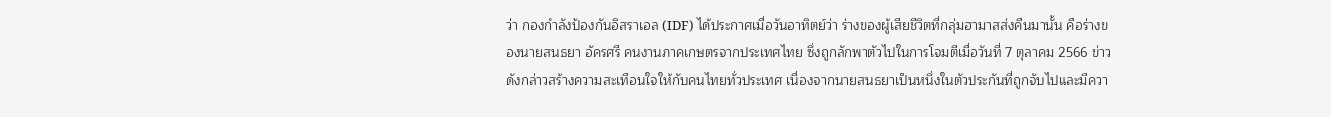ว่า กองกำลังป้องกันอิสราเอล (IDF) ได้ประกาศเมื่อวันอาทิตย์ว่า ร่างของผู้เสียชีวิตที่กลุ่มฮามาสส่งคืนมานั้น คือร่างของนายสนธยา อัครศรี คนงานภาคเกษตรจากประเทศไทย ซึ่งถูกลักพาตัวไปในการโจมตีเมื่อวันที่ 7 ตุลาคม 2566 ข่าวดังกล่าวสร้างความสะเทือนใจให้กับคนไทยทั่วประเทศ เนื่องจากนายสนธยาเป็นหนึ่งในตัวประกันที่ถูกจับไปและมีควา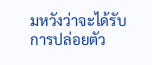มหวังว่าจะได้รับการปล่อยตัว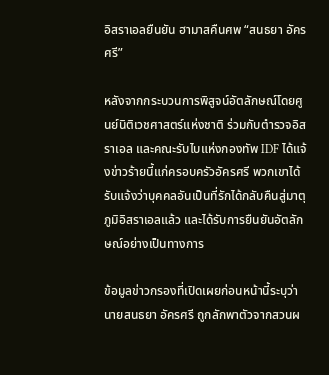อิสราเอลยืนยัน ฮามาสคืนศพ “สนธยา อัครศรี”

หลังจากกระบวนการพิสูจน์อัตลักษณ์โดยศูนย์นิติเวชศาสตร์แห่งชาติ ร่วมกับตำรวจอิสราเอล และคณะรับไบแห่งกองทัพ IDF ได้แจ้งข่าวร้ายนี้แก่ครอบครัวอัครศรี พวกเขาได้รับแจ้งว่าบุคคลอันเป็นที่รักได้กลับคืนสู่มาตุภูมิอิสราเอลแล้ว และได้รับการยืนยันอัตลักษณ์อย่างเป็นทางการ

ข้อมูลข่าวกรองที่เปิดเผยก่อนหน้านี้ระบุว่า นายสนธยา อัครศรี ถูกลักพาตัวจากสวนผ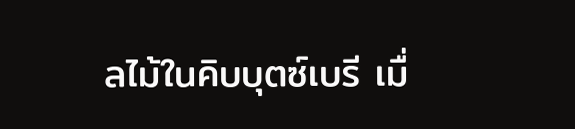ลไม้ในคิบบุตซ์เบรี เมื่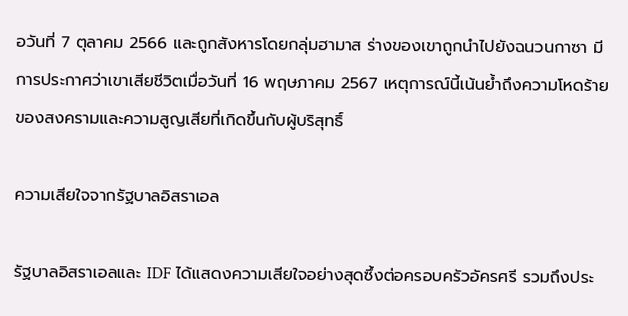อวันที่ 7 ตุลาคม 2566 และถูกสังหารโดยกลุ่มฮามาส ร่างของเขาถูกนำไปยังฉนวนกาซา มีการประกาศว่าเขาเสียชีวิตเมื่อวันที่ 16 พฤษภาคม 2567 เหตุการณ์นี้เน้นย้ำถึงความโหดร้ายของสงครามและความสูญเสียที่เกิดขึ้นกับผู้บริสุทธิ์

ความเสียใจจากรัฐบาลอิสราเอล

รัฐบาลอิสราเอลและ IDF ได้แสดงความเสียใจอย่างสุดซึ้งต่อครอบครัวอัครศรี รวมถึงประ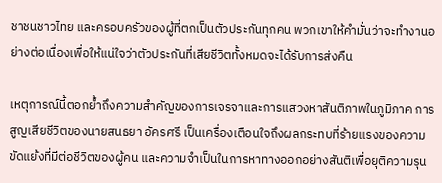ชาชนชาวไทย และครอบครัวของผู้ที่ตกเป็นตัวประกันทุกคน พวกเขาให้คำมั่นว่าจะทำงานอย่างต่อเนื่องเพื่อให้แน่ใจว่าตัวประกันที่เสียชีวิตทั้งหมดจะได้รับการส่งคืน

เหตุการณ์นี้ตอกย้ำถึงความสำคัญของการเจรจาและการแสวงหาสันติภาพในภูมิภาค การสูญเสียชีวิตของนายสนธยา อัครศรี เป็นเครื่องเตือนใจถึงผลกระทบที่ร้ายแรงของความขัดแย้งที่มีต่อชีวิตของผู้คน และความจำเป็นในการหาทางออกอย่างสันติเพื่อยุติความรุน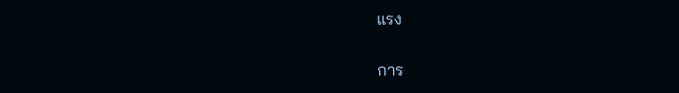แรง

การ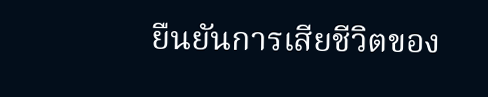ยืนยันการเสียชีวิตของ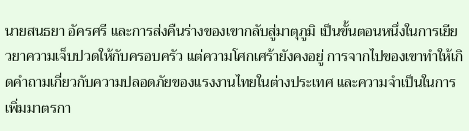นายสนธยา อัครศรี และการส่งคืนร่างของเขากลับสู่มาตุภูมิ เป็นขั้นตอนหนึ่งในการเยียวยาความเจ็บปวดให้กับครอบครัว แต่ความโศกเศร้ายังคงอยู่ การจากไปของเขาทำให้เกิดคำถามเกี่ยวกับความปลอดภัยของแรงงานไทยในต่างประเทศ และความจำเป็นในการเพิ่มมาตรกา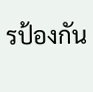รป้องกัน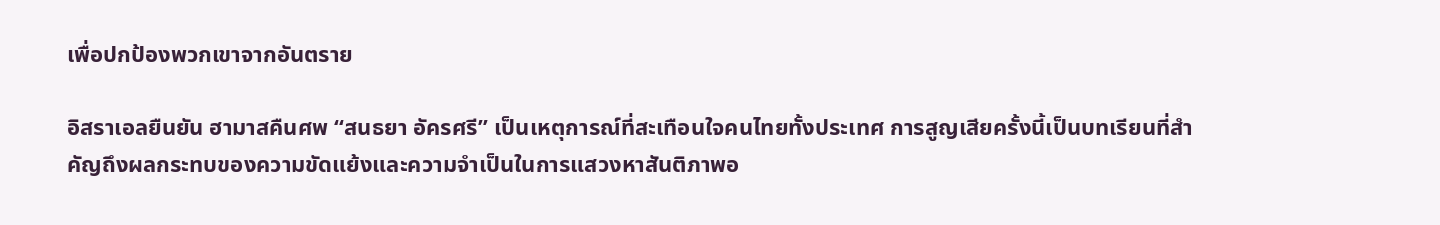เพื่อปกป้องพวกเขาจากอันตราย

อิสราเอลยืนยัน ฮามาสคืนศพ “สนธยา อัครศรี” เป็นเหตุการณ์ที่สะเทือนใจคนไทยทั้งประเทศ การสูญเสียครั้งนี้เป็นบทเรียนที่สำคัญถึงผลกระทบของความขัดแย้งและความจำเป็นในการแสวงหาสันติภาพอ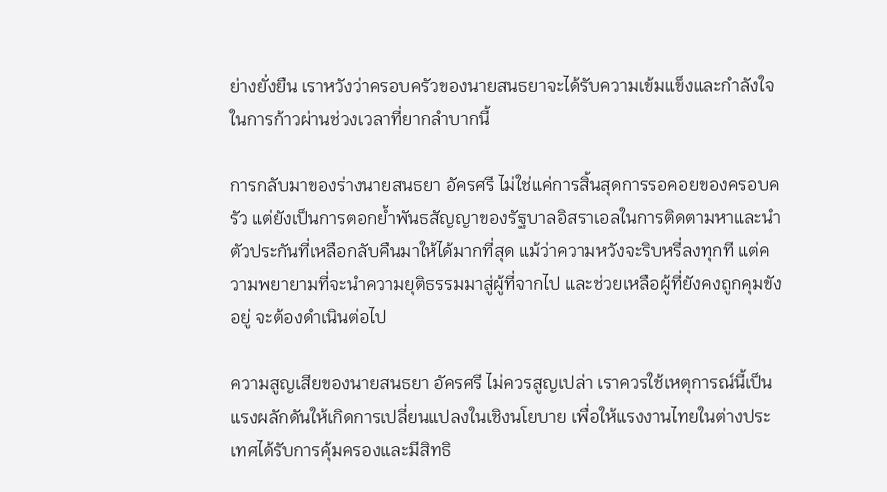ย่างยั่งยืน เราหวังว่าครอบครัวของนายสนธยาจะได้รับความเข้มแข็งและกำลังใจในการก้าวผ่านช่วงเวลาที่ยากลำบากนี้

การกลับมาของร่างนายสนธยา อัครศรี ไม่ใช่แค่การสิ้นสุดการรอคอยของครอบครัว แต่ยังเป็นการตอกย้ำพันธสัญญาของรัฐบาลอิสราเอลในการติดตามหาและนำตัวประกันที่เหลือกลับคืนมาให้ได้มากที่สุด แม้ว่าความหวังจะริบหรี่ลงทุกที แต่ความพยายามที่จะนำความยุติธรรมมาสู่ผู้ที่จากไป และช่วยเหลือผู้ที่ยังคงถูกคุมขังอยู่ จะต้องดำเนินต่อไป

ความสูญเสียของนายสนธยา อัครศรี ไม่ควรสูญเปล่า เราควรใช้เหตุการณ์นี้เป็นแรงผลักดันให้เกิดการเปลี่ยนแปลงในเชิงนโยบาย เพื่อให้แรงงานไทยในต่างประเทศได้รับการคุ้มครองและมีสิทธิ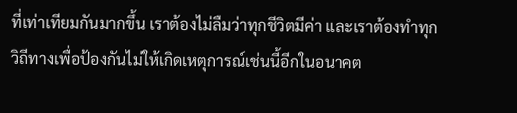ที่เท่าเทียมกันมากขึ้น เราต้องไม่ลืมว่าทุกชีวิตมีค่า และเราต้องทำทุกวิถีทางเพื่อป้องกันไม่ให้เกิดเหตุการณ์เช่นนี้อีกในอนาคต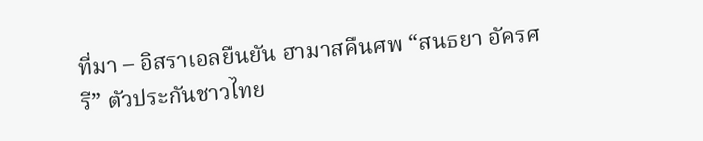ที่มา – อิสราเอลยืนยัน ฮามาสคืนศพ “สนธยา อัครศรี” ตัวประกันชาวไทย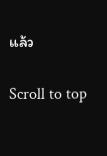แล้ว

Scroll to top